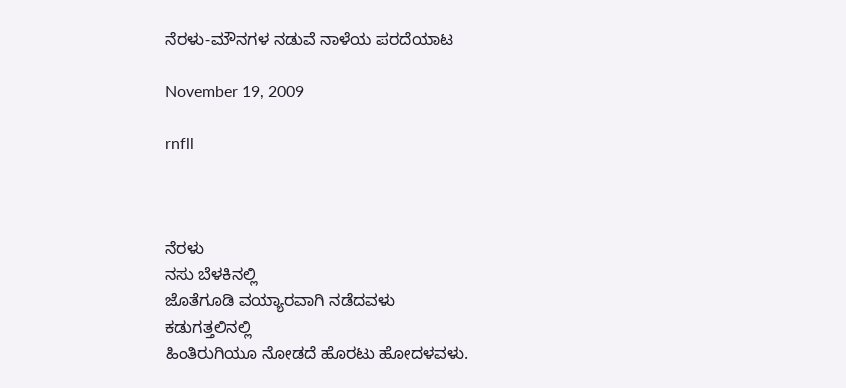ನೆರಳು-ಮೌನಗಳ ನಡುವೆ ನಾಳೆಯ ಪರದೆಯಾಟ

November 19, 2009

rnfll



ನೆರಳು
ನಸು ಬೆಳಕಿನಲ್ಲಿ
ಜೊತೆಗೂಡಿ ವಯ್ಯಾರವಾಗಿ ನಡೆದವಳು
ಕಡುಗತ್ತಲಿನಲ್ಲಿ
ಹಿಂತಿರುಗಿಯೂ ನೋಡದೆ ಹೊರಟು ಹೋದಳವಳು.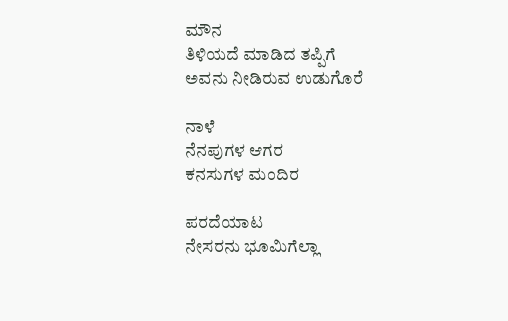ಮೌನ
ತಿಳಿಯದೆ ಮಾಡಿದ ತಪ್ಪಿಗೆ
ಅವನು ನೀಡಿರುವ ಉಡುಗೊರೆ

ನಾಳೆ
ನೆನಪುಗಳ ಆಗರ
ಕನಸುಗಳ ಮಂದಿರ

ಪರದೆಯಾಟ
ನೇಸರನು ಭೂಮಿಗೆಲ್ಲಾ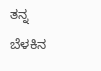ತನ್ನ ಬೆಳಕಿನ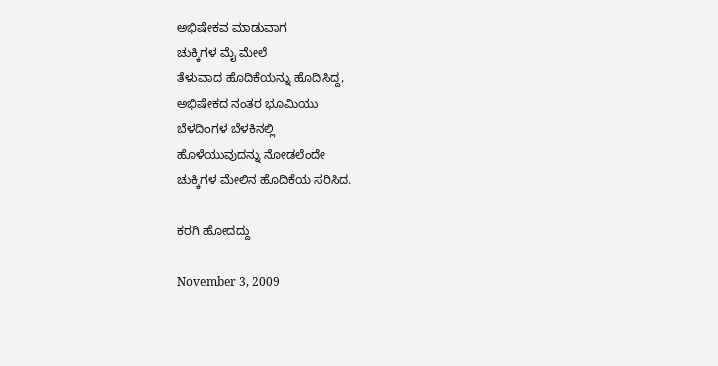ಅಭಿಷೇಕವ ಮಾಡುವಾಗ
ಚುಕ್ಕಿಗಳ ಮೈ ಮೇಲೆ
ತೆಳುವಾದ ಹೊದಿಕೆಯನ್ನು ಹೊದಿಸಿದ್ದ,
ಅಭಿಷೇಕದ ನಂತರ ಭೂಮಿಯು
ಬೆಳದಿಂಗಳ ಬೆಳಕಿನಲ್ಲಿ
ಹೊಳೆಯುವುದನ್ನು ನೋಡಲೆಂದೇ
ಚುಕ್ಕಿಗಳ ಮೇಲಿನ ಹೊದಿಕೆಯ ಸರಿಸಿದ.

ಕರಗಿ ಹೋದದ್ದು

November 3, 2009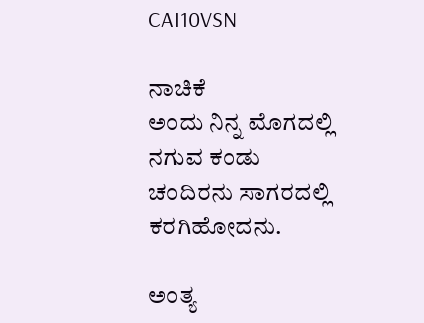CAI10VSN

ನಾಚಿಕೆ
ಅಂದು ನಿನ್ನ ಮೊಗದಲ್ಲಿ
ನಗುವ ಕಂಡು
ಚಂದಿರನು ಸಾಗರದಲ್ಲಿ
ಕರಗಿಹೋದನು.

ಅಂತ್ಯ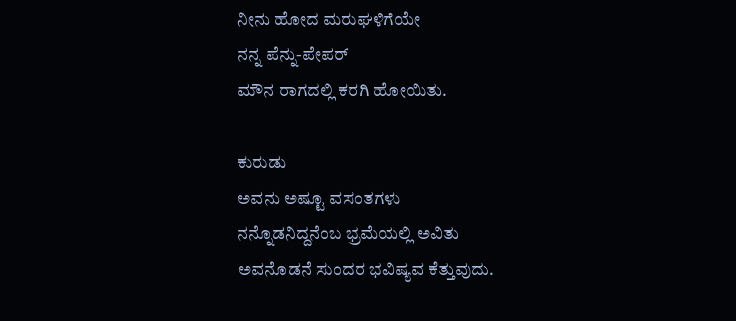ನೀನು ಹೋದ ಮರುಘಳಿಗೆಯೇ
ನನ್ನ ಪೆನ್ನು-ಪೇಪರ್
ಮೌನ ರಾಗದಲ್ಲಿ ಕರಗಿ ಹೋಯಿತು.

ಕುರುಡು
ಅವನು ಅಷ್ಟೂ ವಸಂತಗಳು
ನನ್ನೊಡನಿದ್ದನೆಂಬ ಭ್ರಮೆಯಲ್ಲಿ ಅವಿತು
ಅವನೊಡನೆ ಸುಂದರ ಭವಿಷ್ಯವ ಕೆತ್ತುವುದು.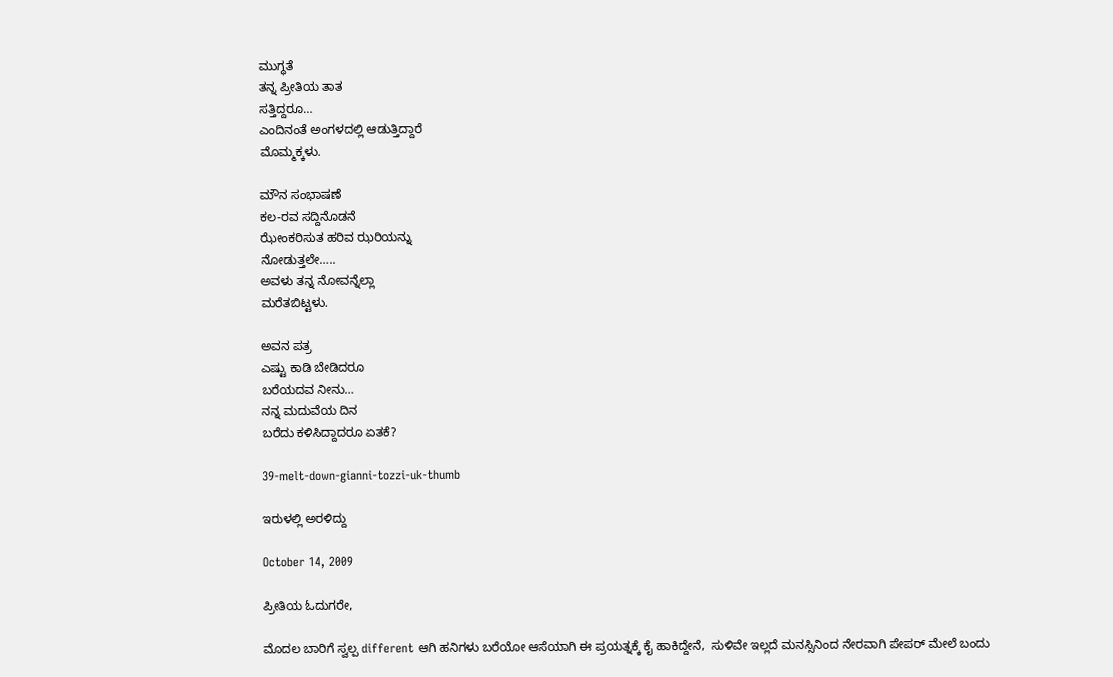ಮುಗ್ಧತೆ
ತನ್ನ ಪ್ರೀತಿಯ ತಾತ
ಸತ್ತಿದ್ದರೂ…
ಎಂದಿನಂತೆ ಅಂಗಳದಲ್ಲಿ ಆಡುತ್ತಿದ್ದಾರೆ
ಮೊಮ್ಮಕ್ಕಳು.

ಮೌನ ಸಂಭಾಷಣೆ
ಕಲ-ರವ ಸದ್ದಿನೊಡನೆ
ಝೇಂಕರಿಸುತ ಹರಿವ ಝರಿಯನ್ನು
ನೋಡುತ್ತಲೇ…..
ಅವಳು ತನ್ನ ನೋವನ್ನೆಲ್ಲಾ
ಮರೆತಬಿಟ್ಟಳು.

ಅವನ ಪತ್ರ
ಎಷ್ಟು ಕಾಡಿ ಬೇಡಿದರೂ
ಬರೆಯದವ ನೀನು…
ನನ್ನ ಮದುವೆಯ ದಿನ
ಬರೆದು ಕಳಿಸಿದ್ದಾದರೂ ಏತಕೆ?

39-melt-down-gianni-tozzi-uk-thumb

ಇರುಳಲ್ಲಿ ಅರಳಿದ್ದು

October 14, 2009

ಪ್ರೀತಿಯ ಓದುಗರೇ,

ಮೊದಲ ಬಾರಿಗೆ ಸ್ವಲ್ಪ different ಆಗಿ ಹನಿಗಳು ಬರೆಯೋ ಆಸೆಯಾಗಿ ಈ ಪ್ರಯತ್ನಕ್ಕೆ ಕೈ ಹಾಕಿದ್ದೇನೆ,  ಸುಳಿವೇ ಇಲ್ಲದೆ ಮನಸ್ಸಿನಿಂದ ನೇರವಾಗಿ ಪೇಪರ್ ಮೇಲೆ ಬಂದು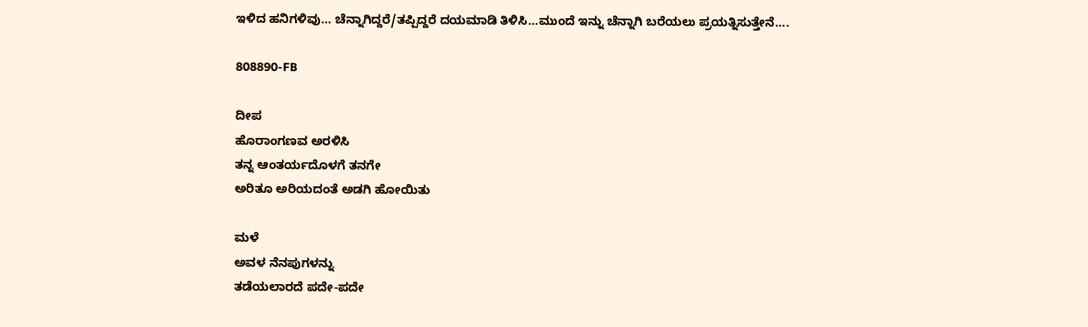ಇಳಿದ ಹನಿಗಳಿವು… ಚೆನ್ನಾಗಿದ್ದರೆ/ತಪ್ಪಿದ್ದರೆ ದಯಮಾಡಿ ತಿಳಿಸಿ…ಮುಂದೆ ಇನ್ನು ಚೆನ್ನಾಗಿ ಬರೆಯಲು ಪ್ರಯತ್ನಿಸುತ್ತೇನೆ….

808890-FB

ದೀಪ
ಹೊರಾಂಗಣವ ಅರಳಿಸಿ
ತನ್ನ ಆಂತರ್ಯದೊಳಗೆ ತನಗೇ
ಅರಿತೂ ಅರಿಯದಂತೆ ಅಡಗಿ ಹೋಯಿತು

ಮಳೆ
ಅವಳ ನೆನಪುಗಳನ್ನು
ತಡೆಯಲಾರದೆ ಪದೇ-ಪದೇ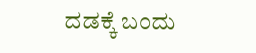ದಡಕ್ಕೆ ಬಂದು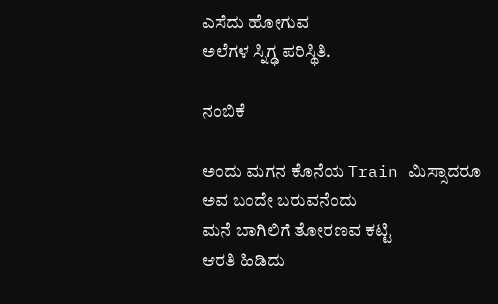ಎಸೆದು ಹೋಗುವ
ಅಲೆಗಳ ಸ್ನಿಗ್ಢ ಪರಿಸ್ಥಿತಿ.

ನಂಬಿಕೆ

ಅಂದು ಮಗನ ಕೊನೆಯ Train ಮಿಸ್ಸಾದರೂ
ಅವ ಬಂದೇ ಬರುವನೆಂದು
ಮನೆ ಬಾಗಿಲಿಗೆ ತೋರಣವ ಕಟ್ಟಿ
ಆರತಿ ಹಿಡಿದು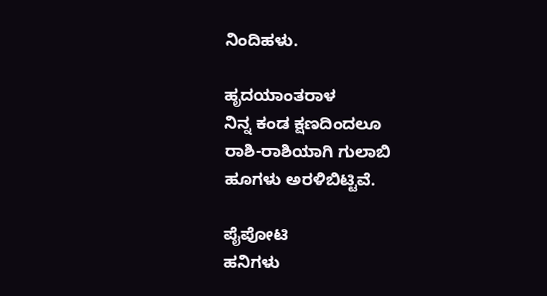ನಿಂದಿಹಳು.

ಹೃದಯಾಂತರಾಳ
ನಿನ್ನ ಕಂಡ ಕ್ಷಣದಿಂದಲೂ
ರಾಶಿ-ರಾಶಿಯಾಗಿ ಗುಲಾಬಿ
ಹೂಗಳು ಅರಳಿಬಿಟ್ಟಿವೆ.

ಪೈಪೋಟಿ
ಹನಿಗಳು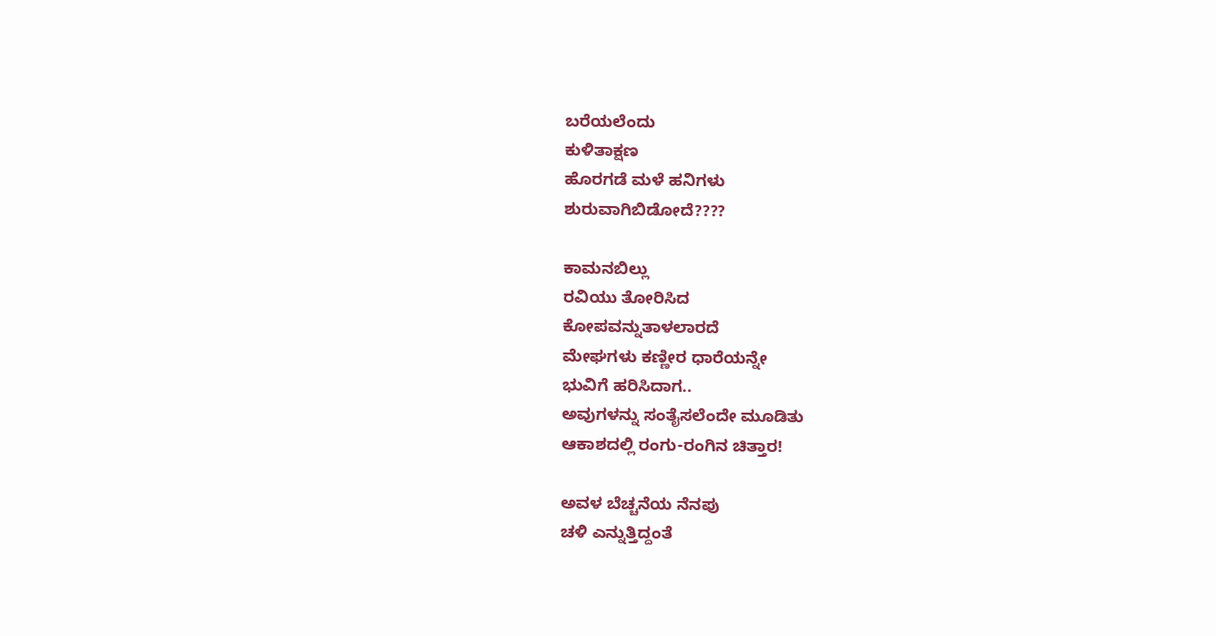ಬರೆಯಲೆಂದು
ಕುಳಿತಾಕ್ಷಣ
ಹೊರಗಡೆ ಮಳೆ ಹನಿಗಳು
ಶುರುವಾಗಿಬಿಡೋದೆ????

ಕಾಮನಬಿಲ್ಲು
ರವಿಯು ತೋರಿಸಿದ
ಕೋಪವನ್ನುತಾಳಲಾರದೆ
ಮೇಘಗಳು ಕಣ್ಣೀರ ಧಾರೆಯನ್ನೇ
ಭುವಿಗೆ ಹರಿಸಿದಾಗ..
ಅವುಗಳನ್ನು ಸಂತೈಸಲೆಂದೇ ಮೂಡಿತು
ಆಕಾಶದಲ್ಲಿ ರಂಗು-ರಂಗಿನ ಚಿತ್ತಾರ!

ಅವಳ ಬೆಚ್ಚನೆಯ ನೆನಪು
ಚಳಿ ಎನ್ನುತ್ತಿದ್ದಂತೆ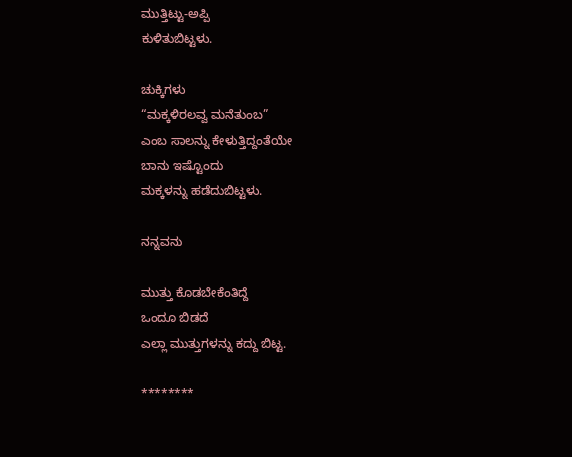ಮುತ್ತಿಟ್ಟು-ಅಪ್ಪಿ
ಕುಳಿತುಬಿಟ್ಟಳು.

ಚುಕ್ಕಿಗಳು
“ಮಕ್ಕಳಿರಲವ್ವ ಮನೆತುಂಬ”
ಎಂಬ ಸಾಲನ್ನು ಕೇಳುತ್ತಿದ್ದಂತೆಯೇ
ಬಾನು ಇಷ್ಟೊಂದು
ಮಕ್ಕಳನ್ನು ಹಡೆದುಬಿಟ್ಟಳು.

ನನ್ನವನು

ಮುತ್ತು ಕೊಡಬೇಕೆಂತಿದ್ದೆ
ಒಂದೂ ಬಿಡದೆ
ಎಲ್ಲಾ ಮುತ್ತುಗಳನ್ನು ಕದ್ದು ಬಿಟ್ಟ.

********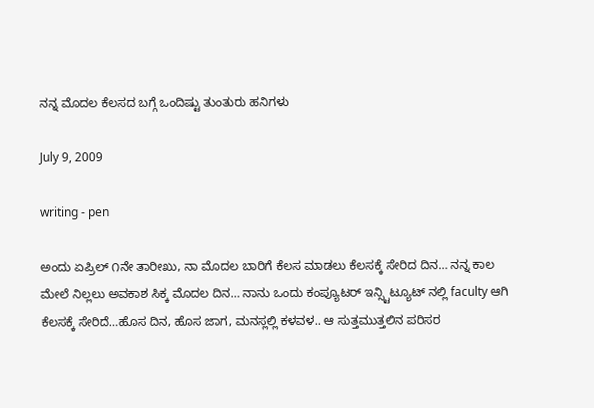ನನ್ನ ಮೊದಲ ಕೆಲಸದ ಬಗ್ಗೆ ಒಂದಿಷ್ಟು ತುಂತುರು ಹನಿಗಳು

July 9, 2009

writing - pen

ಅಂದು ಏಪ್ರಿಲ್ ೧ನೇ ತಾರೀಖು, ನಾ ಮೊದಲ ಬಾರಿಗೆ ಕೆಲಸ ಮಾಡಲು ಕೆಲಸಕ್ಕೆ ಸೇರಿದ ದಿನ… ನನ್ನ ಕಾಲ ಮೇಲೆ ನಿಲ್ಲಲು ಅವಕಾಶ ಸಿಕ್ಕ ಮೊದಲ ದಿನ… ನಾನು ಒಂದು ಕಂಪ್ಯೂಟರ್ ಇನ್ಸ್ಟಿಟ್ಯೂಟ್ ನಲ್ಲಿ faculty ಆಗಿ ಕೆಲಸಕ್ಕೆ ಸೇರಿದೆ…ಹೊಸ ದಿನ, ಹೊಸ ಜಾಗ, ಮನಸ್ಲಲ್ಲಿ ಕಳವಳ.. ಆ ಸುತ್ತಮುತ್ತಲಿನ ಪರಿಸರ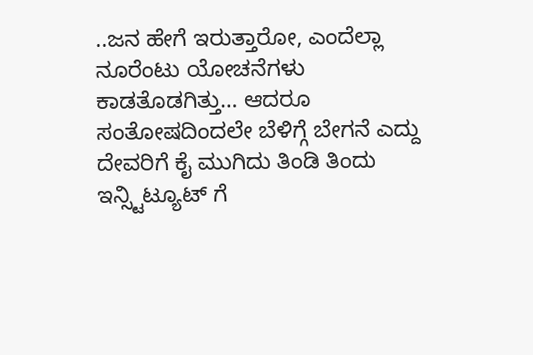..ಜನ ಹೇಗೆ ಇರುತ್ತಾರೋ, ಎಂದೆಲ್ಲಾ ನೂರೆಂಟು ಯೋಚನೆಗಳು ಕಾಡತೊಡಗಿತ್ತು… ಆದರೂ ಸಂತೋಷದಿಂದಲೇ ಬೆಳಿಗ್ಗೆ ಬೇಗನೆ ಎದ್ದು ದೇವರಿಗೆ ಕೈ ಮುಗಿದು ತಿಂಡಿ ತಿಂದು ಇನ್ಸ್ಟಿಟ್ಯೂಟ್ ಗೆ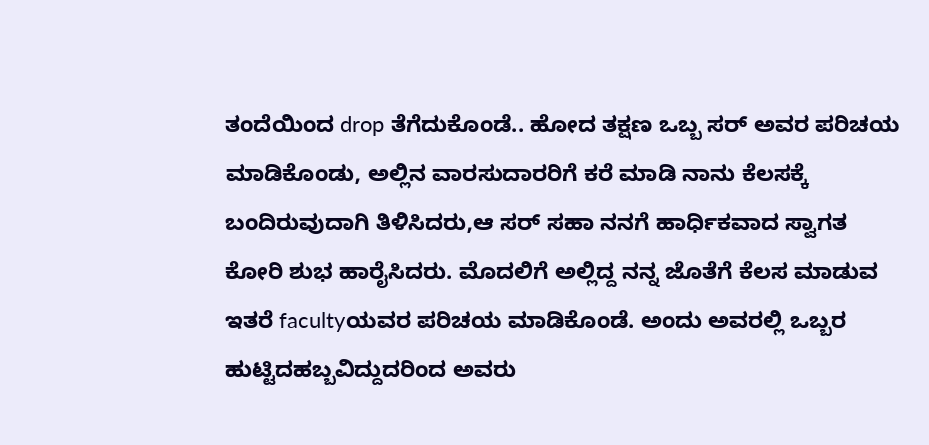ತಂದೆಯಿಂದ drop ತೆಗೆದುಕೊಂಡೆ.. ಹೋದ ತಕ್ಷಣ ಒಬ್ಬ ಸರ್ ಅವರ ಪರಿಚಯ ಮಾಡಿಕೊಂಡು, ಅಲ್ಲಿನ ವಾರಸುದಾರರಿಗೆ ಕರೆ ಮಾಡಿ ನಾನು ಕೆಲಸಕ್ಕೆ ಬಂದಿರುವುದಾಗಿ ತಿಳಿಸಿದರು,ಆ ಸರ್ ಸಹಾ ನನಗೆ ಹಾರ್ಧಿಕವಾದ ಸ್ವಾಗತ ಕೋರಿ ಶುಭ ಹಾರೈಸಿದರು. ಮೊದಲಿಗೆ ಅಲ್ಲಿದ್ದ ನನ್ನ ಜೊತೆಗೆ ಕೆಲಸ ಮಾಡುವ ಇತರೆ facultyಯವರ ಪರಿಚಯ ಮಾಡಿಕೊಂಡೆ. ಅಂದು ಅವರಲ್ಲಿ ಒಬ್ಬರ ಹುಟ್ಟಿದಹಬ್ಬವಿದ್ದುದರಿಂದ ಅವರು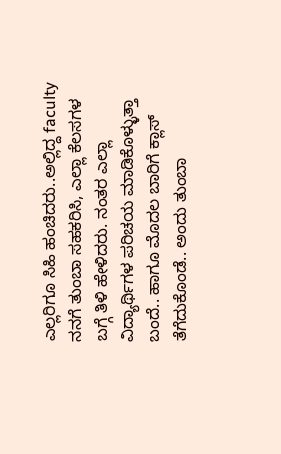ಎಲ್ಲರಿಗೂ ಸಿಹಿ ಹಂಚಿದರು..ಅಲ್ಲಿದ್ದ faculty ನನಗೆ ತುಂಬಾ ಸಹಕರಿಸಿ, ಎಲ್ಲಾ ಕೆಲಸಗಳ ಬಗ್ಗೆ ತಿಳಿ ಹೇಳಿದರು. ನಂತರ ಎಲ್ಲಾ ವಿದ್ಯಾರ್ಥಿಗಳ ಪರಿಚಯ ಮಾಡಿಕೊಳ್ಳುತ್ತಾ ಬಂದೆ.. ಹಾಗೂ ಮೊದಲ ಬಾರಿಗೆ ಕ್ಲಾಸ್ ತೆಗೆದುಕೊಂಡೆ.. ಅಂದು ತುಂಬಾ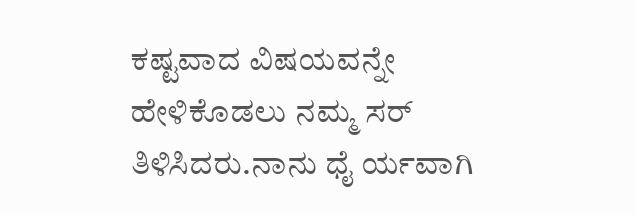ಕಷ್ಟವಾದ ವಿಷಯವನ್ನೇ ಹೇಳಿಕೊಡಲು ನಮ್ಮ ಸರ್ ತಿಳಿಸಿದರು.ನಾನು ಧೈ ರ್ಯವಾಗಿ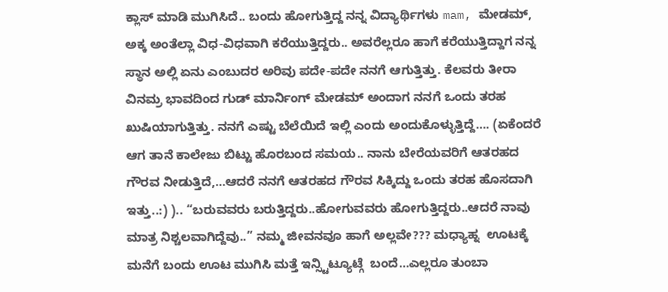ಕ್ಲಾಸ್ ಮಾಡಿ ಮುಗಿಸಿದೆ.. ಬಂದು ಹೋಗುತ್ತಿದ್ದ ನನ್ನ ವಿದ್ಯಾರ್ಥಿಗಳು mam, ಮೇಡಮ್, ಅಕ್ಕ ಅಂತೆಲ್ಲಾ ವಿಧ-ವಿಧವಾಗಿ ಕರೆಯುತ್ತಿದ್ದರು.. ಅವರೆಲ್ಲರೂ ಹಾಗೆ ಕರೆಯುತ್ತಿದ್ದಾಗ ನನ್ನ ಸ್ಥಾನ ಅಲ್ಲಿ ಏನು ಎಂಬುದರ ಅರಿವು ಪದೇ-ಪದೇ ನನಗೆ ಆಗುತ್ತಿತ್ತು. ಕೆಲವರು ತೀರಾ ವಿನಮ್ರ ಭಾವದಿಂದ ಗುಡ್ ಮಾರ್ನಿಂಗ್ ಮೇಡಮ್ ಅಂದಾಗ ನನಗೆ ಒಂದು ತರಹ ಖುಷಿಯಾಗುತ್ತಿತ್ತು. ನನಗೆ ಎಷ್ಟು ಬೆಲೆಯಿದೆ ಇಲ್ಲಿ ಎಂದು ಅಂದುಕೊಳ್ಳುತ್ತಿದ್ದೆ…. (ಏಕೆಂದರೆ ಆಗ ತಾನೆ ಕಾಲೇಜು ಬಿಟ್ಟು ಹೊರಬಂದ ಸಮಯ.. ನಾನು ಬೇರೆಯವರಿಗೆ ಆತರಹದ ಗೌರವ ನೀಡುತ್ತಿದೆ,…ಆದರೆ ನನಗೆ ಆತರಹದ ಗೌರವ ಸಿಕ್ಕಿದ್ದು ಒಂದು ತರಹ ಹೊಸದಾಗಿ ಇತ್ತು..:) ).. “ಬರುವವರು ಬರುತ್ತಿದ್ದರು..ಹೋಗುವವರು ಹೋಗುತ್ತಿದ್ದರು..ಆದರೆ ನಾವು ಮಾತ್ರ ನಿಶ್ಚಲವಾಗಿದ್ದೆವು..” ನಮ್ಮ ಜೀವನವೂ ಹಾಗೆ ಅಲ್ಲವೇ??? ಮಧ್ಯಾಹ್ನ  ಊಟಕ್ಕೆ ಮನೆಗೆ ಬಂದು ಊಟ ಮುಗಿಸಿ ಮತ್ತೆ ಇನ್ಸ್ಟಿಟ್ಯೂಟ್ಗೆ  ಬಂದೆ…ಎಲ್ಲರೂ ತುಂಬಾ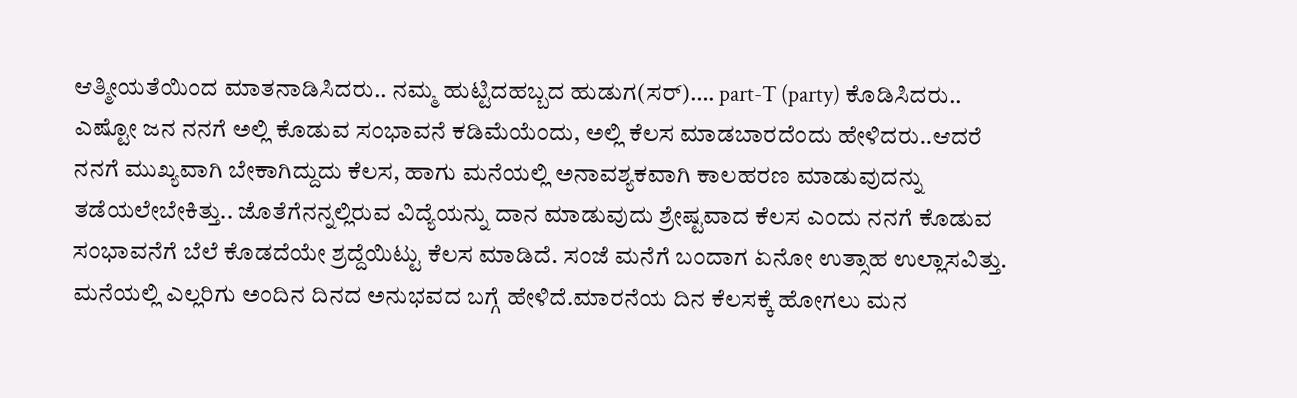ಆತ್ಮೀಯತೆಯಿಂದ ಮಾತನಾಡಿಸಿದರು.. ನಮ್ಮ ಹುಟ್ಟಿದಹಬ್ಬದ ಹುಡುಗ(ಸರ್)…. part-T (party) ಕೊಡಿಸಿದರು.. ಎಷ್ಟೋ ಜನ ನನಗೆ ಅಲ್ಲಿ ಕೊಡುವ ಸಂಭಾವನೆ ಕಡಿಮೆಯೆಂದು, ಅಲ್ಲಿ ಕೆಲಸ ಮಾಡಬಾರದೆಂದು ಹೇಳಿದರು..ಆದರೆ ನನಗೆ ಮುಖ್ಯವಾಗಿ ಬೇಕಾಗಿದ್ದುದು ಕೆಲಸ, ಹಾಗು ಮನೆಯಲ್ಲಿ ಅನಾವಶ್ಯಕವಾಗಿ ಕಾಲಹರಣ ಮಾಡುವುದನ್ನು ತಡೆಯಲೇಬೇಕಿತ್ತು.. ಜೊತೆಗೆನನ್ನಲ್ಲಿರುವ ವಿದ್ಯೆಯನ್ನು ದಾನ ಮಾಡುವುದು ಶ್ರೇಷ್ಟವಾದ ಕೆಲಸ ಎಂದು ನನಗೆ ಕೊಡುವ ಸಂಭಾವನೆಗೆ ಬೆಲೆ ಕೊಡದೆಯೇ ಶ್ರದ್ದೆಯಿಟ್ಟು ಕೆಲಸ ಮಾಡಿದೆ. ಸಂಜೆ ಮನೆಗೆ ಬಂದಾಗ ಏನೋ ಉತ್ಸಾಹ ಉಲ್ಲಾಸವಿತ್ತು. ಮನೆಯಲ್ಲಿ ಎಲ್ಲರಿಗು ಅಂದಿನ ದಿನದ ಅನುಭವದ ಬಗ್ಗೆ ಹೇಳಿದೆ.ಮಾರನೆಯ ದಿನ ಕೆಲಸಕ್ಕೆ ಹೋಗಲು ಮನ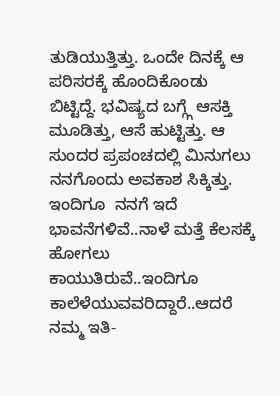ತುಡಿಯುತ್ತಿತ್ತು. ಒಂದೇ ದಿನಕ್ಕೆ ಆ ಪರಿಸರಕ್ಕೆ ಹೊಂದಿಕೊಂಡು ಬಿಟ್ಟಿದ್ದೆ. ಭವಿಷ್ಯದ ಬಗ್ಗ್ಗೆ ಆಸಕ್ತಿ ಮೂಡಿತ್ತು, ಆಸೆ ಹುಟ್ಟಿತ್ತು. ಆ ಸುಂದರ ಪ್ರಪಂಚದಲ್ಲಿ ಮಿನುಗಲು ನನಗೊಂದು ಅವಕಾಶ ಸಿಕ್ಕಿತ್ತು. ಇಂದಿಗೂ  ನನಗೆ ಇದೆ ಭಾವನೆಗಳಿವೆ..ನಾಳೆ ಮತ್ತೆ ಕೆಲಸಕ್ಕೆ ಹೋಗಲು ಕಾಯುತಿರುವೆ..ಇಂದಿಗೂ ಕಾಲೆಳೆಯುವವರಿದ್ದಾರೆ..ಆದರೆ ನಮ್ಮ ಇತಿ-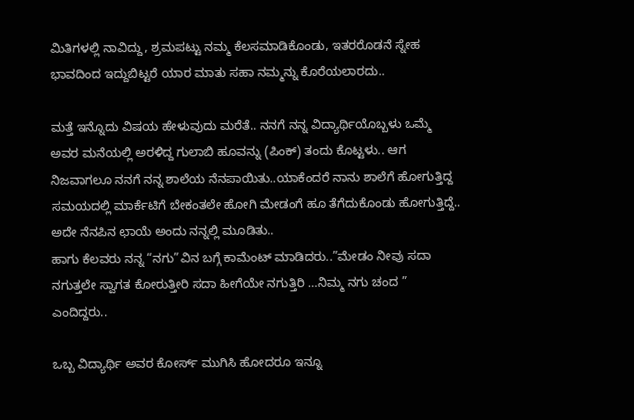ಮಿತಿಗಳಲ್ಲಿ ನಾವಿದ್ದು, ಶ್ರಮಪಟ್ಟು ನಮ್ಮ ಕೆಲಸಮಾಡಿಕೊಂಡು, ಇತರರೊಡನೆ ಸ್ನೇಹ ಭಾವದಿಂದ ಇದ್ದುಬಿಟ್ಟರೆ ಯಾರ ಮಾತು ಸಹಾ ನಮ್ಮನ್ನು ಕೊರೆಯಲಾರದು..

ಮತ್ತೆ ಇನ್ನೊದು ವಿಷಯ ಹೇಳುವುದು ಮರೆತೆ.. ನನಗೆ ನನ್ನ ವಿದ್ಯಾರ್ಥಿಯೊಬ್ಬಳು ಒಮ್ಮೆ ಅವರ ಮನೆಯಲ್ಲಿ ಅರಳಿದ್ದ ಗುಲಾಬಿ ಹೂವನ್ನು (ಪಿಂಕ್) ತಂದು ಕೊಟ್ಟಳು.. ಆಗ ನಿಜವಾಗಲೂ ನನಗೆ ನನ್ನ ಶಾಲೆಯ ನೆನಪಾಯಿತು..ಯಾಕೆಂದರೆ ನಾನು ಶಾಲೆಗೆ ಹೋಗುತ್ತಿದ್ದ ಸಮಯದಲ್ಲಿ ಮಾರ್ಕೆಟಿಗೆ ಬೇಕಂತಲೇ ಹೋಗಿ ಮೇಡಂಗೆ ಹೂ ತೆಗೆದುಕೊಂಡು ಹೋಗುತ್ತಿದ್ದೆ.. ಅದೇ ನೆನಪಿನ ಛಾಯೆ ಅಂದು ನನ್ನಲ್ಲಿ ಮೂಡಿತು..
ಹಾಗು ಕೆಲವರು ನನ್ನ “ನಗು”ವಿನ ಬಗ್ಗೆ ಕಾಮೆಂಟ್ ಮಾಡಿದರು..”ಮೇಡಂ ನೀವು ಸದಾ ನಗುತ್ತಲೇ ಸ್ವಾಗತ ಕೋರುತ್ತೀರಿ ಸದಾ ಹೀಗೆಯೇ ನಗುತ್ತಿರಿ …ನಿಮ್ಮ ನಗು ಚಂದ ” ಎಂದಿದ್ದರು..

ಒಬ್ಬ ವಿದ್ಯಾರ್ಥಿ ಅವರ ಕೋರ್ಸ್ ಮುಗಿಸಿ ಹೋದರೂ ಇನ್ನೂ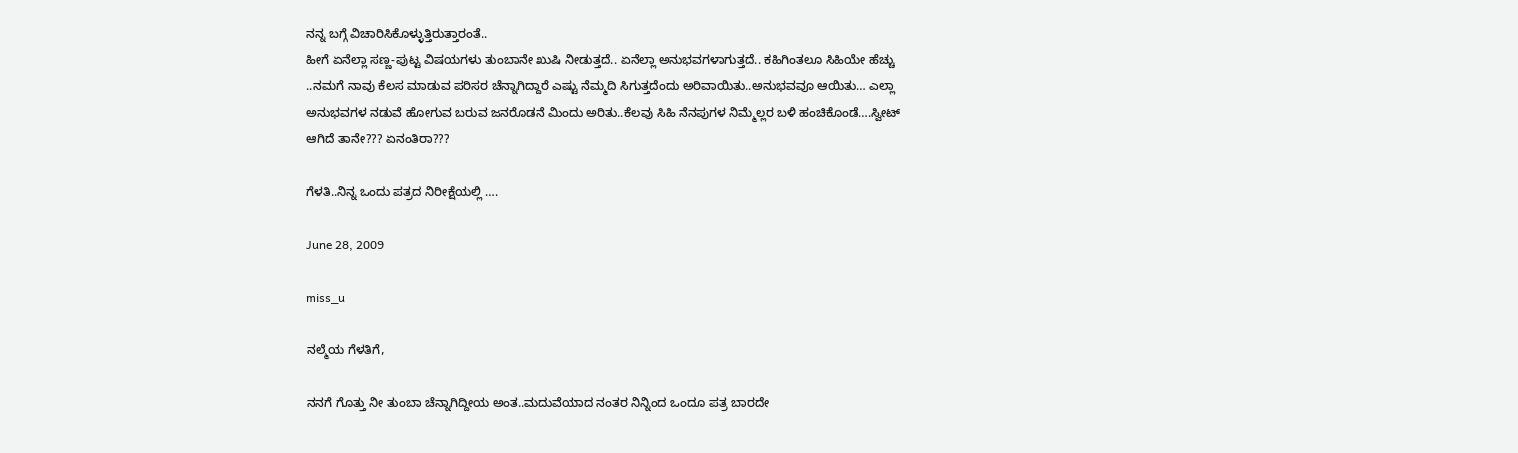ನನ್ನ ಬಗ್ಗೆ ವಿಚಾರಿಸಿಕೊಳ್ಳುತ್ತಿರುತ್ತಾರಂತೆ..
ಹೀಗೆ ಏನೆಲ್ಲಾ ಸಣ್ಣ-ಪುಟ್ಟ ವಿಷಯಗಳು ತುಂಬಾನೇ ಖುಷಿ ನೀಡುತ್ತದೆ.. ಏನೆಲ್ಲಾ ಅನುಭವಗಳಾಗುತ್ತದೆ.. ಕಹಿಗಿಂತಲೂ ಸಿಹಿಯೇ ಹೆಚ್ಚು ..ನಮಗೆ ನಾವು ಕೆಲಸ ಮಾಡುವ ಪರಿಸರ ಚೆನ್ನಾಗಿದ್ದಾರೆ ಎಷ್ಟು ನೆಮ್ಮದಿ ಸಿಗುತ್ತದೆಂದು ಅರಿವಾಯಿತು..ಅನುಭವವೂ ಆಯಿತು… ಎಲ್ಲಾ ಅನುಭವಗಳ ನಡುವೆ ಹೋಗುವ ಬರುವ ಜನರೊಡನೆ ಮಿಂದು ಅರಿತು..ಕೆಲವು ಸಿಹಿ ನೆನಪುಗಳ ನಿಮ್ಮೆಲ್ಲರ ಬಳಿ ಹಂಚಿಕೊಂಡೆ….ಸ್ವೀಟ್ ಆಗಿದೆ ತಾನೇ??? ಏನಂತಿರಾ???

ಗೆಳತಿ..ನಿನ್ನ ಒಂದು ಪತ್ರದ ನಿರೀಕ್ಷೆಯಲ್ಲಿ ….

June 28, 2009

miss_u

ನಲ್ಮೆಯ ಗೆಳತಿಗೆ,

ನನಗೆ ಗೊತ್ತು ನೀ ತುಂಬಾ ಚೆನ್ನಾಗಿದ್ದೀಯ ಅಂತ..ಮದುವೆಯಾದ ನಂತರ ನಿನ್ನಿಂದ ಒಂದೂ ಪತ್ರ ಬಾರದೇ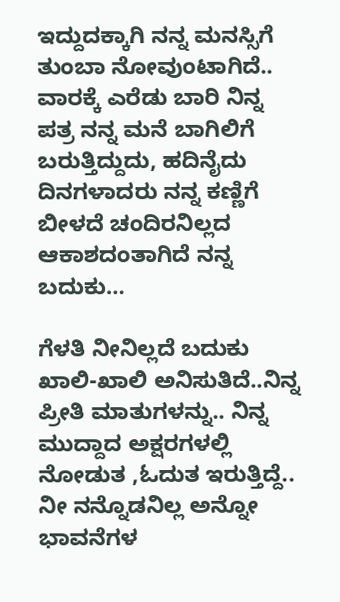ಇದ್ದುದಕ್ಕಾಗಿ ನನ್ನ ಮನಸ್ಸಿಗೆ ತುಂಬಾ ನೋವುಂಟಾಗಿದೆ.. ವಾರಕ್ಕೆ ಎರೆಡು ಬಾರಿ ನಿನ್ನ ಪತ್ರ ನನ್ನ ಮನೆ ಬಾಗಿಲಿಗೆ ಬರುತ್ತಿದ್ದುದು, ಹದಿನೈದು ದಿನಗಳಾದರು ನನ್ನ ಕಣ್ಣಿಗೆ ಬೀಳದೆ ಚಂದಿರನಿಲ್ಲದ ಆಕಾಶದಂತಾಗಿದೆ ನನ್ನ ಬದುಕು…

ಗೆಳತಿ ನೀನಿಲ್ಲದೆ ಬದುಕು ಖಾಲಿ-ಖಾಲಿ ಅನಿಸುತಿದೆ..ನಿನ್ನ ಪ್ರೀತಿ ಮಾತುಗಳನ್ನು.. ನಿನ್ನ ಮುದ್ದಾದ ಅಕ್ಷರಗಳಲ್ಲಿ ನೋಡುತ ,ಓದುತ ಇರುತ್ತಿದ್ದೆ.. ನೀ ನನ್ನೊಡನಿಲ್ಲ ಅನ್ನೋ ಭಾವನೆಗಳ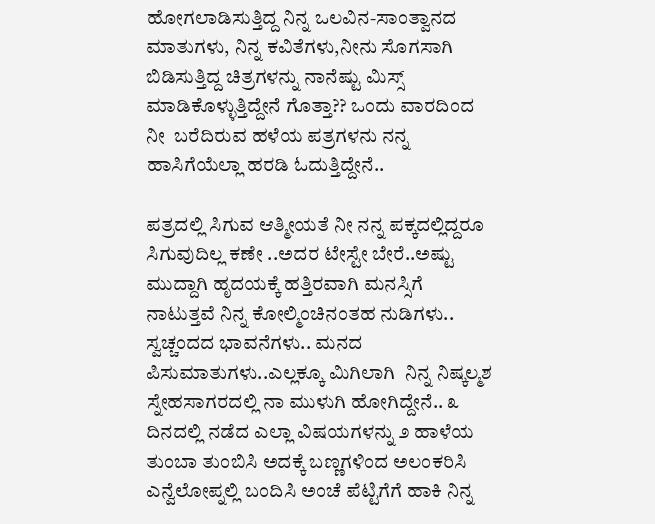ಹೋಗಲಾಡಿಸುತ್ತಿದ್ದ ನಿನ್ನ ಒಲವಿನ-ಸಾಂತ್ವಾನದ ಮಾತುಗಳು, ನಿನ್ನ ಕವಿತೆಗಳು,ನೀನು ಸೊಗಸಾಗಿ ಬಿಡಿಸುತ್ತಿದ್ದ ಚಿತ್ರಗಳನ್ನು ನಾನೆಷ್ಟು ಮಿಸ್ಸ್ ಮಾಡಿಕೊಳ್ಳುತ್ತಿದ್ದೇನೆ ಗೊತ್ತಾ?? ಒಂದು ವಾರದಿಂದ ನೀ  ಬರೆದಿರುವ ಹಳೆಯ ಪತ್ರಗಳನು ನನ್ನ ಹಾಸಿಗೆಯೆಲ್ಲಾ ಹರಡಿ ಓದುತ್ತಿದ್ದೇನೆ..

ಪತ್ರದಲ್ಲಿ ಸಿಗುವ ಆತ್ಮೀಯತೆ ನೀ ನನ್ನ ಪಕ್ಕದಲ್ಲಿದ್ದರೂ ಸಿಗುವುದಿಲ್ಲ ಕಣೇ ..ಅದರ ಟೇಸ್ಟೇ ಬೇರೆ..ಅಷ್ಟು ಮುದ್ದಾಗಿ ಹೃದಯಕ್ಕೆ ಹತ್ತಿರವಾಗಿ ಮನಸ್ಸಿಗೆ ನಾಟುತ್ತವೆ ನಿನ್ನ ಕೋಲ್ಮಿಂಚಿನಂತಹ ನುಡಿಗಳು.. ಸ್ವಚ್ಚಂದದ ಭಾವನೆಗಳು.. ಮನದ ಪಿಸುಮಾತುಗಳು..ಎಲ್ಲಕ್ಕೂ ಮಿಗಿಲಾಗಿ  ನಿನ್ನ ನಿಷ್ಕಲ್ಮಶ ಸ್ನೇಹಸಾಗರದಲ್ಲಿ ನಾ ಮುಳುಗಿ ಹೋಗಿದ್ದೇನೆ.. ೩ ದಿನದಲ್ಲಿ ನಡೆದ ಎಲ್ಲಾ ವಿಷಯಗಳನ್ನು ೨ ಹಾಳೆಯ ತುಂಬಾ ತುಂಬಿಸಿ ಅದಕ್ಕೆ ಬಣ್ಣಗಳಿಂದ ಅಲಂಕರಿಸಿ ಎನ್ವೆಲೋಪ್ನಲ್ಲಿ ಬಂದಿಸಿ ಅಂಚೆ ಪೆಟ್ಟಿಗೆಗೆ ಹಾಕಿ ನಿನ್ನ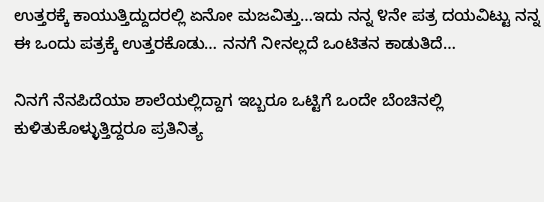ಉತ್ತರಕ್ಕೆ ಕಾಯುತ್ತಿದ್ದುದರಲ್ಲಿ ಏನೋ ಮಜವಿತ್ತು…ಇದು ನನ್ನ ೪ನೇ ಪತ್ರ ದಯವಿಟ್ಟು ನನ್ನ ಈ ಒಂದು ಪತ್ರಕ್ಕೆ ಉತ್ತರಕೊಡು… ನನಗೆ ನೀನಲ್ಲದೆ ಒಂಟಿತನ ಕಾಡುತಿದೆ…

ನಿನಗೆ ನೆನಪಿದೆಯಾ ಶಾಲೆಯಲ್ಲಿದ್ದಾಗ ಇಬ್ಬರೂ ಒಟ್ಟಿಗೆ ಒಂದೇ ಬೆಂಚಿನಲ್ಲಿ ಕುಳಿತುಕೊಳ್ಳುತ್ತಿದ್ದರೂ ಪ್ರತಿನಿತ್ಯ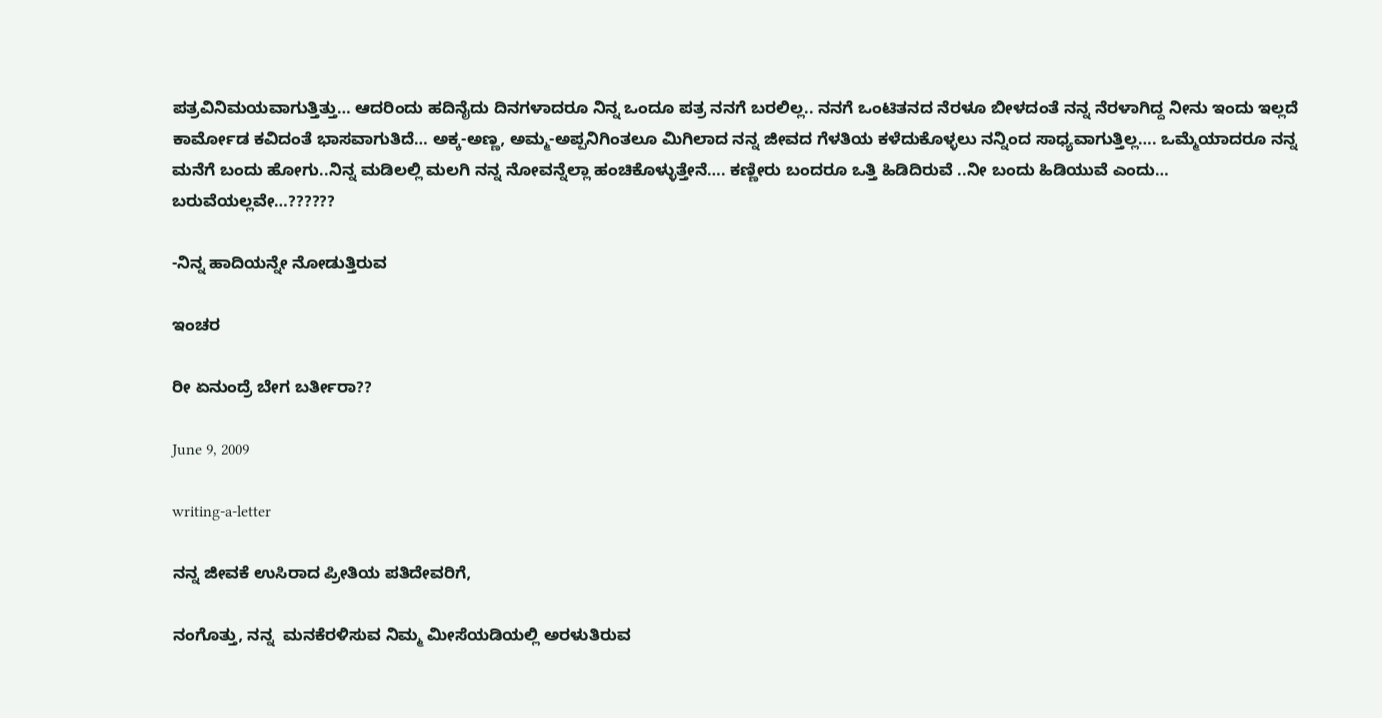ಪತ್ರವಿನಿಮಯವಾಗುತ್ತಿತ್ತು… ಆದರಿಂದು ಹದಿನೈದು ದಿನಗಳಾದರೂ ನಿನ್ನ ಒಂದೂ ಪತ್ರ ನನಗೆ ಬರಲಿಲ್ಲ.. ನನಗೆ ಒಂಟಿತನದ ನೆರಳೂ ಬೀಳದಂತೆ ನನ್ನ ನೆರಳಾಗಿದ್ದ ನೀನು ಇಂದು ಇಲ್ಲದೆ ಕಾರ್ಮೋಡ ಕವಿದಂತೆ ಭಾಸವಾಗುತಿದೆ… ಅಕ್ಕ-ಅಣ್ಣ, ಅಮ್ಮ-ಅಪ್ಪನಿಗಿಂತಲೂ ಮಿಗಿಲಾದ ನನ್ನ ಜೀವದ ಗೆಳತಿಯ ಕಳೆದುಕೊಳ್ಳಲು ನನ್ನಿಂದ ಸಾಧ್ಯವಾಗುತ್ತಿಲ್ಲ…. ಒಮ್ಮೆಯಾದರೂ ನನ್ನ ಮನೆಗೆ ಬಂದು ಹೋಗು..ನಿನ್ನ ಮಡಿಲಲ್ಲಿ ಮಲಗಿ ನನ್ನ ನೋವನ್ನೆಲ್ಲಾ ಹಂಚಿಕೊಳ್ಳುತ್ತೇನೆ…. ಕಣ್ಣೀರು ಬಂದರೂ ಒತ್ತಿ ಹಿಡಿದಿರುವೆ ..ನೀ ಬಂದು ಹಿಡಿಯುವೆ ಎಂದು… ಬರುವೆಯಲ್ಲವೇ…??????

-ನಿನ್ನ ಹಾದಿಯನ್ನೇ ನೋಡುತ್ತಿರುವ

ಇಂಚರ

ರೀ ಏನುಂದ್ರೆ ಬೇಗ ಬರ್ತೀರಾ??

June 9, 2009

writing-a-letter

ನನ್ನ ಜೀವಕೆ ಉಸಿರಾದ ಪ್ರೀತಿಯ ಪತಿದೇವರಿಗೆ,

ನಂಗೊತ್ತು, ನನ್ನ  ಮನಕೆರಳಿಸುವ ನಿಮ್ಮ ಮೀಸೆಯಡಿಯಲ್ಲಿ ಅರಳುತಿರುವ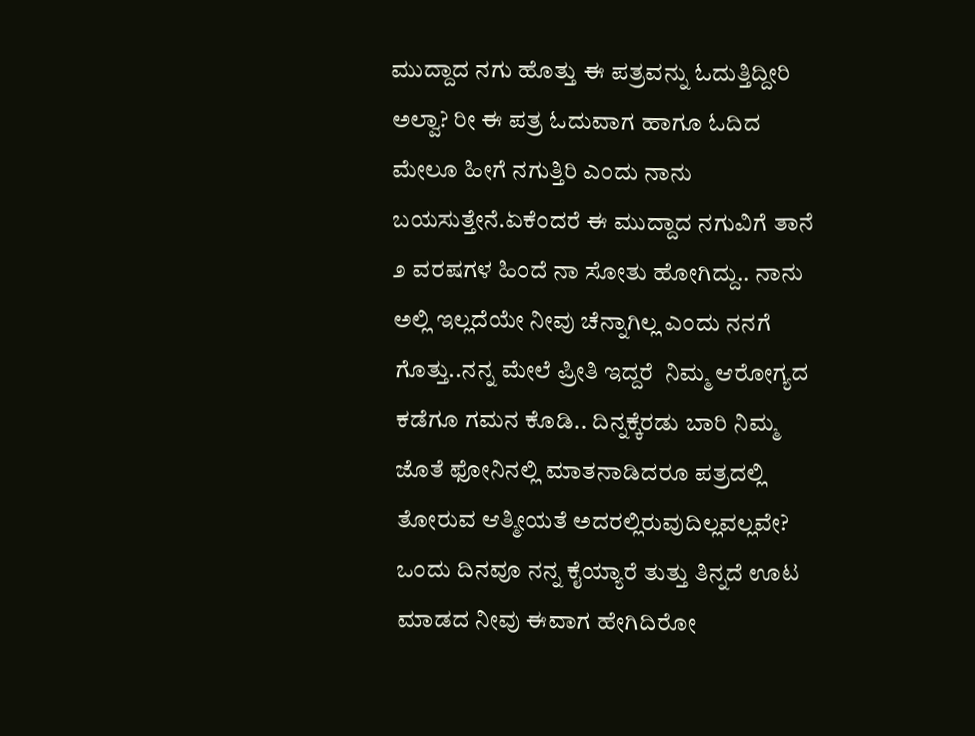ಮುದ್ದಾದ ನಗು ಹೊತ್ತು ಈ ಪತ್ರವನ್ನು ಓದುತ್ತಿದ್ದೀರಿ ಅಲ್ವಾ? ರೀ ಈ ಪತ್ರ ಓದುವಾಗ ಹಾಗೂ ಓದಿದ ಮೇಲೂ ಹೀಗೆ ನಗುತ್ತಿರಿ ಎಂದು ನಾನು ಬಯಸುತ್ತೇನೆ.ಏಕೆಂದರೆ ಈ ಮುದ್ದಾದ ನಗುವಿಗೆ ತಾನೆ ೨ ವರಷಗಳ ಹಿಂದೆ ನಾ ಸೋತು ಹೋಗಿದ್ದು.. ನಾನು ಅಲ್ಲಿ ಇಲ್ಲದೆಯೇ ನೀವು ಚೆನ್ನಾಗಿಲ್ಲ ಎಂದು ನನಗೆ ಗೊತ್ತು..ನನ್ನ ಮೇಲೆ ಪ್ರೀತಿ ಇದ್ದರೆ  ನಿಮ್ಮ ಆರೋಗ್ಯದ ಕಡೆಗೂ ಗಮನ ಕೊಡಿ.. ದಿನ್ನಕ್ಕೆರಡು ಬಾರಿ ನಿಮ್ಮ ಜೊತೆ ಫೋನಿನಲ್ಲಿ ಮಾತನಾಡಿದರೂ ಪತ್ರದಲ್ಲಿ ತೋರುವ ಆತ್ಮೀಯತೆ ಅದರಲ್ಲಿರುವುದಿಲ್ಲವಲ್ಲವೇ? ಒಂದು ದಿನವೂ ನನ್ನ ಕೈಯ್ಯಾರೆ ತುತ್ತು ತಿನ್ನದೆ ಊಟ ಮಾಡದ ನೀವು ಈವಾಗ ಹೇಗಿದಿರೋ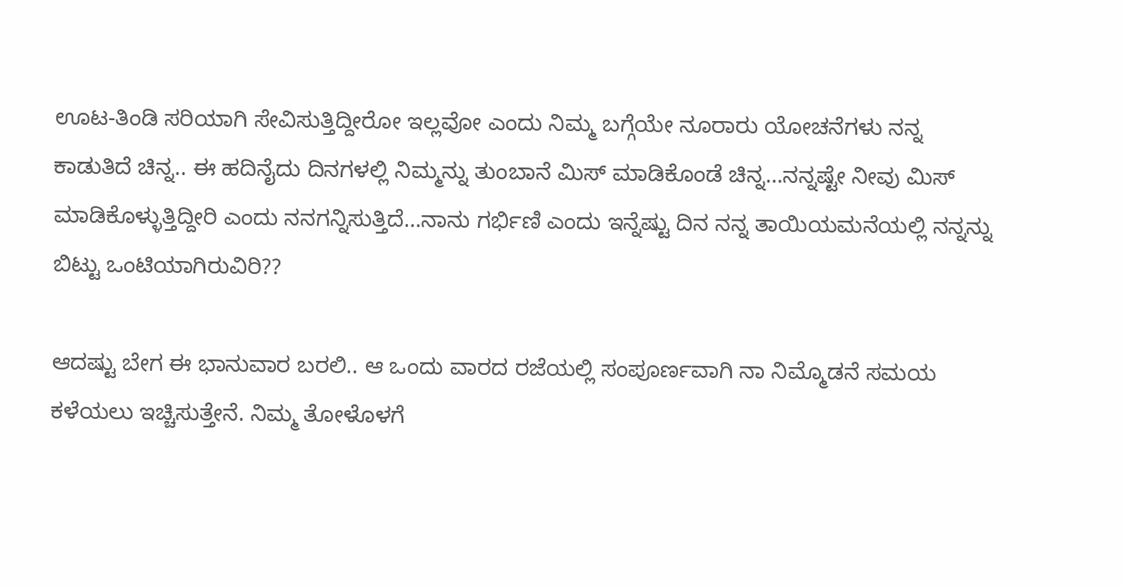ಊಟ-ತಿಂಡಿ ಸರಿಯಾಗಿ ಸೇವಿಸುತ್ತಿದ್ದೀರೋ ಇಲ್ಲವೋ ಎಂದು ನಿಮ್ಮ ಬಗ್ಗೆಯೇ ನೂರಾರು ಯೋಚನೆಗಳು ನನ್ನ ಕಾಡುತಿದೆ ಚಿನ್ನ.. ಈ ಹದಿನೈದು ದಿನಗಳಲ್ಲಿ ನಿಮ್ಮನ್ನು ತುಂಬಾನೆ ಮಿಸ್ ಮಾಡಿಕೊಂಡೆ ಚಿನ್ನ…ನನ್ನಷ್ಟೇ ನೀವು ಮಿಸ್ ಮಾಡಿಕೊಳ್ಳುತ್ತಿದ್ದೀರಿ ಎಂದು ನನಗನ್ನಿಸುತ್ತಿದೆ…ನಾನು ಗರ್ಭಿಣಿ ಎಂದು ಇನ್ನೆಷ್ಟು ದಿನ ನನ್ನ ತಾಯಿಯಮನೆಯಲ್ಲಿ ನನ್ನನ್ನು ಬಿಟ್ಟು ಒಂಟಿಯಾಗಿರುವಿರಿ??

ಆದಷ್ಟು ಬೇಗ ಈ ಭಾನುವಾರ ಬರಲಿ.. ಆ ಒಂದು ವಾರದ ರಜೆಯಲ್ಲಿ ಸಂಪೂರ್ಣವಾಗಿ ನಾ ನಿಮ್ಮೊಡನೆ ಸಮಯ ಕಳೆಯಲು ಇಚ್ಚಿಸುತ್ತೇನೆ. ನಿಮ್ಮ ತೋಳೊಳಗೆ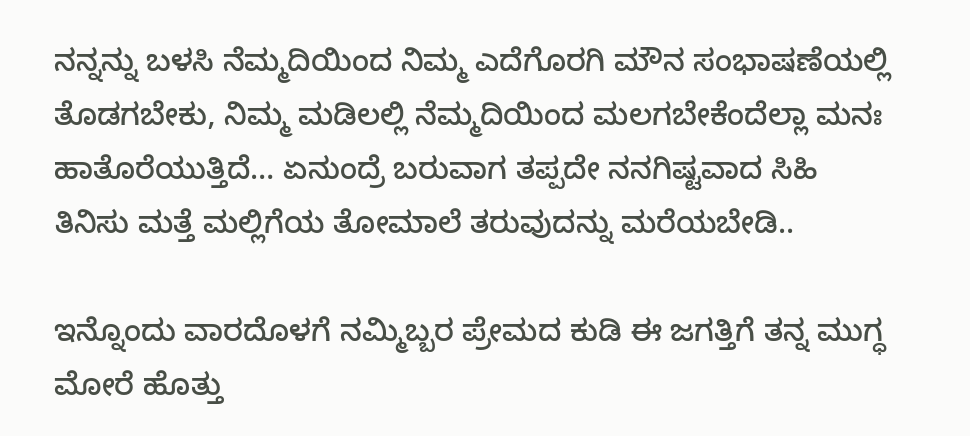ನನ್ನನ್ನು ಬಳಸಿ ನೆಮ್ಮದಿಯಿಂದ ನಿಮ್ಮ ಎದೆಗೊರಗಿ ಮೌನ ಸಂಭಾಷಣೆಯಲ್ಲಿ ತೊಡಗಬೇಕು, ನಿಮ್ಮ ಮಡಿಲಲ್ಲಿ ನೆಮ್ಮದಿಯಿಂದ ಮಲಗಬೇಕೆಂದೆಲ್ಲಾ ಮನಃ  ಹಾತೊರೆಯುತ್ತಿದೆ… ಏನುಂದ್ರೆ ಬರುವಾಗ ತಪ್ಪದೇ ನನಗಿಷ್ಟವಾದ ಸಿಹಿ ತಿನಿಸು ಮತ್ತೆ ಮಲ್ಲಿಗೆಯ ತೋಮಾಲೆ ತರುವುದನ್ನು ಮರೆಯಬೇಡಿ..

ಇನ್ನೊಂದು ವಾರದೊಳಗೆ ನಮ್ಮಿಬ್ಬರ ಪ್ರೇಮದ ಕುಡಿ ಈ ಜಗತ್ತಿಗೆ ತನ್ನ ಮುಗ್ಧ ಮೋರೆ ಹೊತ್ತು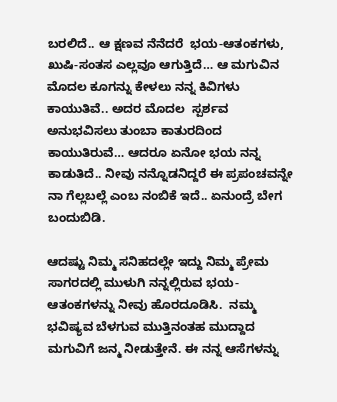ಬರಲಿದೆ.. ಆ ಕ್ಷಣವ ನೆನೆದರೆ  ಭಯ-ಆತಂಕಗಳು, ಖುಷಿ-ಸಂತಸ ಎಲ್ಲವೂ ಆಗುತ್ತಿದೆ… ಆ ಮಗುವಿನ ಮೊದಲ ಕೂಗನ್ನು ಕೇಳಲು ನನ್ನ ಕಿವಿಗಳು ಕಾಯುತಿವೆ.. ಅದರ ಮೊದಲ  ಸ್ಪರ್ಶವ ಅನುಭವಿಸಲು ತುಂಬಾ ಕಾತುರದಿಂದ ಕಾಯುತಿರುವೆ… ಆದರೂ ಏನೋ ಭಯ ನನ್ನ ಕಾಡುತಿದೆ.. ನೀವು ನನ್ನೊಡನಿದ್ದರೆ ಈ ಪ್ರಪಂಚವನ್ನೇ ನಾ ಗೆಲ್ಲಬಲ್ಲೆ ಎಂಬ ನಂಬಿಕೆ ಇದೆ.. ಏನುಂದ್ರೆ ಬೇಗ ಬಂದುಬಿಡಿ.

ಆದಷ್ಟು ನಿಮ್ಮ ಸನಿಹದಲ್ಲೇ ಇದ್ದು ನಿಮ್ಮ ಪ್ರೇಮ ಸಾಗರದಲ್ಲಿ ಮುಳುಗಿ ನನ್ನಲ್ಲಿರುವ ಭಯ-ಆತಂಕಗಳನ್ನು ನೀವು ಹೊರದೂಡಿಸಿ.  ನಮ್ಮ ಭವಿಷ್ಯವ ಬೆಳಗುವ ಮುತ್ತಿನಂತಹ ಮುದ್ದಾದ ಮಗುವಿಗೆ ಜನ್ಮ ನೀಡುತ್ತೇನೆ. ಈ ನನ್ನ ಆಸೆಗಳನ್ನು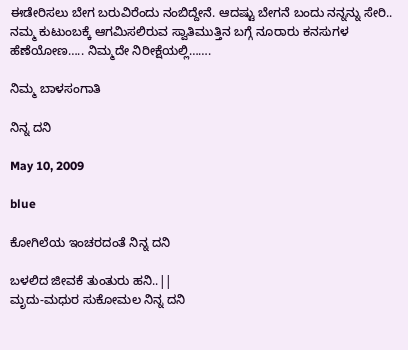ಈಡೇರಿಸಲು ಬೇಗ ಬರುವಿರೆಂದು ನಂಬಿದ್ದೇನೆ. ಆದಷ್ಟು ಬೇಗನೆ ಬಂದು ನನ್ನನ್ನು ಸೇರಿ.. ನಮ್ಮ ಕುಟುಂಬಕ್ಕೆ ಆಗಮಿಸಲಿರುವ ಸ್ವಾತಿಮುತ್ತಿನ ಬಗ್ಗೆ ನೂರಾರು ಕನಸುಗಳ ಹೆಣೆಯೋಣ….. ನಿಮ್ಮದೇ ನಿರೀಕ್ಷೆಯಲ್ಲಿ…….

ನಿಮ್ಮ ಬಾಳಸಂಗಾತಿ

ನಿನ್ನ ದನಿ

May 10, 2009

blue

ಕೋಗಿಲೆಯ ಇಂಚರದಂತೆ ನಿನ್ನ ದನಿ

ಬಳಲಿದ ಜೀವಕೆ ತುಂತುರು ಹನಿ..||
ಮೃದು-ಮಧುರ ಸುಕೋಮಲ ನಿನ್ನ ದನಿ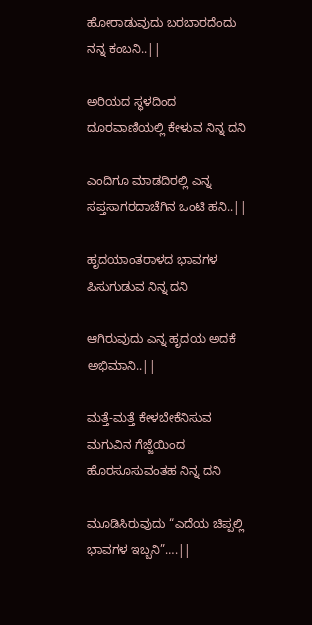ಹೋರಾಡುವುದು ಬರಬಾರದೆಂದು ನನ್ನ ಕಂಬನಿ..||

ಅರಿಯದ ಸ್ಥಳದಿಂದ ದೂರವಾಣಿಯಲ್ಲಿ ಕೇಳುವ ನಿನ್ನ ದನಿ

ಎಂದಿಗೂ ಮಾಡದಿರಲ್ಲಿ ಎನ್ನ ಸಪ್ತಸಾಗರದಾಚೆಗಿನ ಒಂಟಿ ಹನಿ..||

ಹೃದಯಾಂತರಾಳದ ಭಾವಗಳ ಪಿಸುಗುಡುವ ನಿನ್ನ ದನಿ

ಆಗಿರುವುದು ಎನ್ನ ಹೃದಯ ಅದಕೆ ಅಭಿಮಾನಿ..||

ಮತ್ತೆ-ಮತ್ತೆ ಕೇಳಬೇಕೆನಿಸುವ ಮಗುವಿನ ಗೆಜ್ಜೆಯಿಂದ ಹೊರಸೂಸುವಂತಹ ನಿನ್ನ ದನಿ

ಮೂಡಿಸಿರುವುದು “ಎದೆಯ ಚಿಪ್ಪಲ್ಲಿ ಭಾವಗಳ ಇಬ್ಬನಿ”….||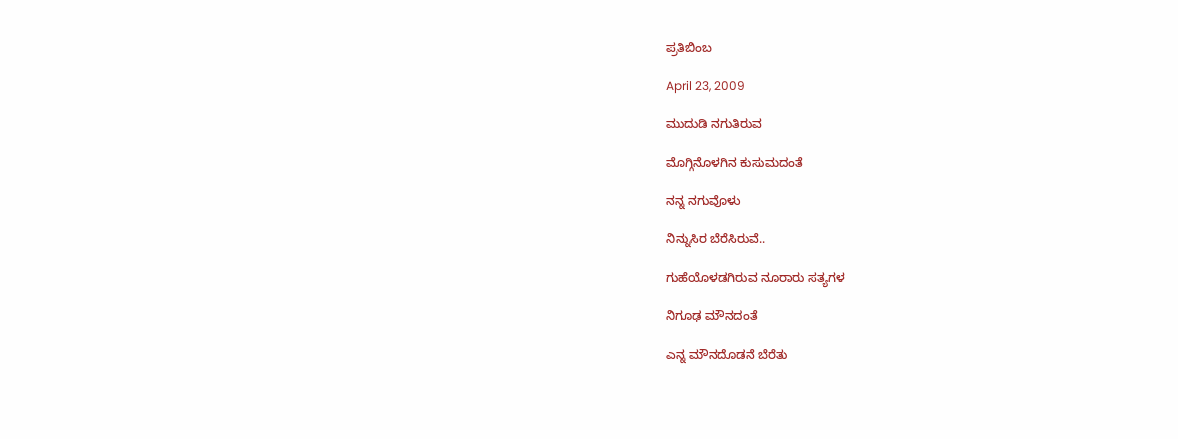ಪ್ರತಿಬಿಂಬ

April 23, 2009

ಮುದುಡಿ ನಗುತಿರುವ

ಮೊಗ್ಗಿನೊಳಗಿನ ಕುಸುಮದಂತೆ

ನನ್ನ ನಗುವೊಳು

ನಿನ್ನುಸಿರ ಬೆರೆಸಿರುವೆ..

ಗುಹೆಯೊಳಡಗಿರುವ ನೂರಾರು ಸತ್ಯಗಳ

ನಿಗೂಢ ಮೌನದಂತೆ

ಎನ್ನ ಮೌನದೊಡನೆ ಬೆರೆತು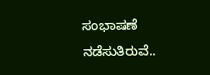ಸಂಭಾಷಣೆ ನಡೆಸುತಿರುವೆ..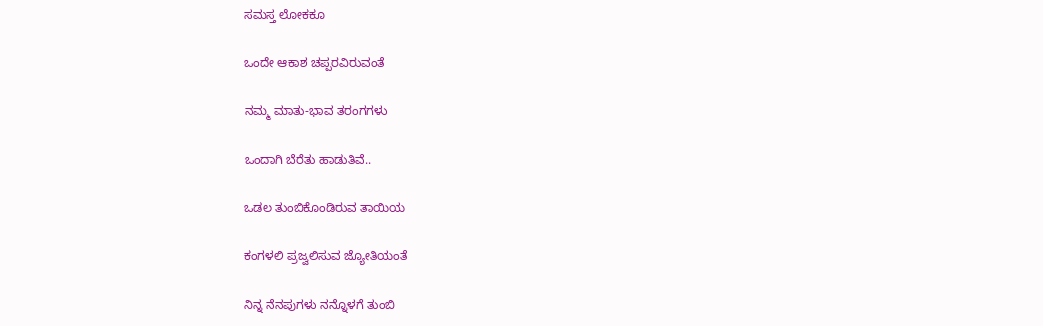ಸಮಸ್ತ ಲೋಕಕೂ

ಒಂದೇ ಆಕಾಶ ಚಪ್ಪರವಿರುವಂತೆ

ನಮ್ಮ ಮಾತು-ಭಾವ ತರಂಗಗಳು

ಒಂದಾಗಿ ಬೆರೆತು ಹಾಡುತಿವೆ..

ಒಡಲ ತುಂಬಿಕೊಂಡಿರುವ ತಾಯಿಯ

ಕಂಗಳಲಿ ಪ್ರಜ್ವಲಿಸುವ ಜ್ಯೋತಿಯಂತೆ

ನಿನ್ನ ನೆನಪುಗಳು ನನ್ನೊಳಗೆ ತುಂಬಿ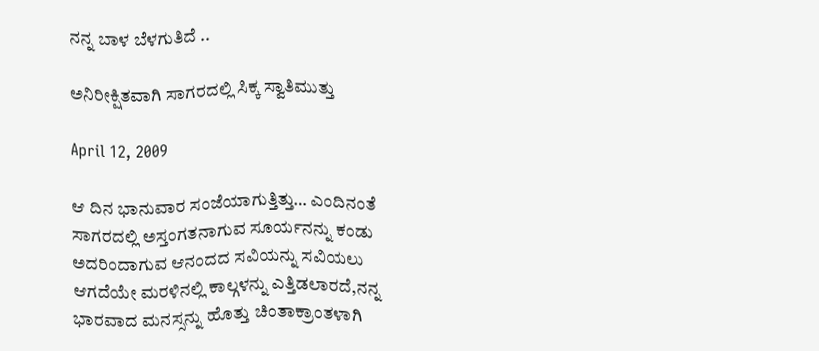ನನ್ನ ಬಾಳ ಬೆಳಗುತಿದೆ ..

ಅನಿರೀಕ್ಷಿತವಾಗಿ ಸಾಗರದಲ್ಲಿ ಸಿಕ್ಕ ಸ್ವಾತಿಮುತ್ತು

April 12, 2009

ಆ ದಿನ ಭಾನುವಾರ ಸಂಜೆಯಾಗುತ್ತಿತ್ತು… ಎಂದಿನಂತೆ ಸಾಗರದಲ್ಲಿ ಅಸ್ತಂಗತನಾಗುವ ಸೂರ್ಯನನ್ನು ಕಂಡು ಅದರಿಂದಾಗುವ ಆನಂದದ ಸವಿಯನ್ನು ಸವಿಯಲು ಆಗದೆಯೇ ಮರಳಿನಲ್ಲಿ ಕಾಲ್ಗಳನ್ನು ಎತ್ತಿಡಲಾರದೆ,ನನ್ನ ಭಾರವಾದ ಮನಸ್ಸನ್ನು ಹೊತ್ತು ಚಿಂತಾಕ್ರಾಂತಳಾಗಿ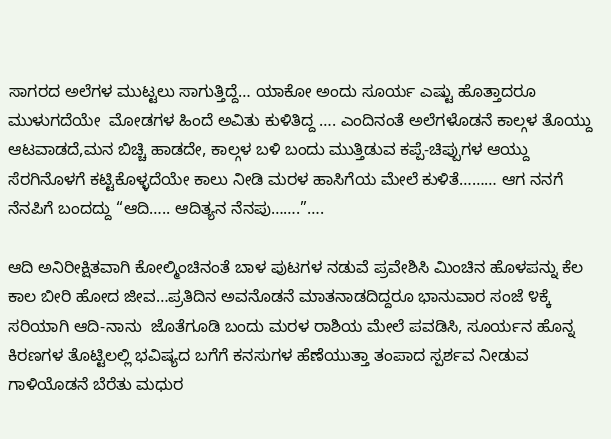ಸಾಗರದ ಅಲೆಗಳ ಮುಟ್ಟಲು ಸಾಗುತ್ತಿದ್ದೆ… ಯಾಕೋ ಅಂದು ಸೂರ್ಯ ಎಷ್ಟು ಹೊತ್ತಾದರೂ ಮುಳುಗದೆಯೇ  ಮೋಡಗಳ ಹಿಂದೆ ಅವಿತು ಕುಳಿತಿದ್ದ …. ಎಂದಿನಂತೆ ಅಲೆಗಳೊಡನೆ ಕಾಲ್ಗಳ ತೊಯ್ದು ಆಟವಾಡದೆ,ಮನ ಬಿಚ್ಚಿ ಹಾಡದೇ, ಕಾಲ್ಗಳ ಬಳಿ ಬಂದು ಮುತ್ತಿಡುವ ಕಪ್ಪೆ-ಚಿಪ್ಪುಗಳ ಆಯ್ದು ಸೆರಗಿನೊಳಗೆ ಕಟ್ಟಿಕೊಳ್ಳದೆಯೇ ಕಾಲು ನೀಡಿ ಮರಳ ಹಾಸಿಗೆಯ ಮೇಲೆ ಕುಳಿತೆ……… ಆಗ ನನಗೆ ನೆನಪಿಗೆ ಬಂದದ್ದು “ಆದಿ….. ಆದಿತ್ಯನ ನೆನಪು…….”….

ಆದಿ ಅನಿರೀಕ್ಷಿತವಾಗಿ ಕೋಲ್ಮಿಂಚಿನಂತೆ ಬಾಳ ಪುಟಗಳ ನಡುವೆ ಪ್ರವೇಶಿಸಿ ಮಿಂಚಿನ ಹೊಳಪನ್ನು ಕೆಲ ಕಾಲ ಬೀರಿ ಹೋದ ಜೀವ…ಪ್ರತಿದಿನ ಅವನೊಡನೆ ಮಾತನಾಡದಿದ್ದರೂ ಭಾನುವಾರ ಸಂಜೆ ೪ಕ್ಕೆ ಸರಿಯಾಗಿ ಆದಿ-ನಾನು  ಜೊತೆಗೂಡಿ ಬಂದು ಮರಳ ರಾಶಿಯ ಮೇಲೆ ಪವಡಿಸಿ, ಸೂರ್ಯನ ಹೊನ್ನ ಕಿರಣಗಳ ತೊಟ್ಟಿಲಲ್ಲಿ ಭವಿಷ್ಯದ ಬಗೆಗೆ ಕನಸುಗಳ ಹೆಣೆಯುತ್ತಾ ತಂಪಾದ ಸ್ಪರ್ಶವ ನೀಡುವ ಗಾಳಿಯೊಡನೆ ಬೆರೆತು ಮಧುರ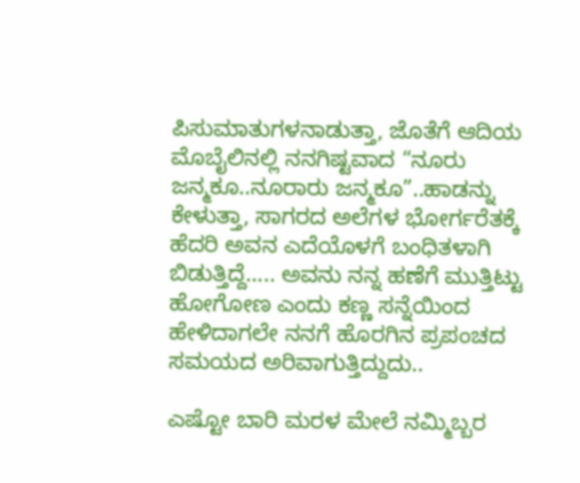ಪಿಸುಮಾತುಗಳನಾಡುತ್ತಾ, ಜೊತೆಗೆ ಆದಿಯ ಮೊಬೈಲಿನಲ್ಲಿ ನನಗಿಷ್ಟವಾದ “ನೂರು ಜನ್ಮಕೂ..ನೂರಾರು ಜನ್ಮಕೂ”..ಹಾಡನ್ನು ಕೇಳುತ್ತಾ, ಸಾಗರದ ಅಲೆಗಳ ಭೋರ್ಗರೆತಕ್ಕೆ  ಹೆದರಿ ಅವನ ಎದೆಯೊಳಗೆ ಬಂಧಿತಳಾಗಿ ಬಿಡುತ್ತಿದ್ದೆ….. ಅವನು ನನ್ನ ಹಣೆಗೆ ಮುತ್ತಿಟ್ಟು ಹೋಗೋಣ ಎಂದು ಕಣ್ಣ ಸನ್ನೆಯಿಂದ ಹೇಳಿದಾಗಲೇ ನನಗೆ ಹೊರಗಿನ ಪ್ರಪಂಚದ ಸಮಯದ ಅರಿವಾಗುತ್ತಿದ್ದುದು..

ಎಷ್ಟೋ ಬಾರಿ ಮರಳ ಮೇಲೆ ನಮ್ಮಿಬ್ಬರ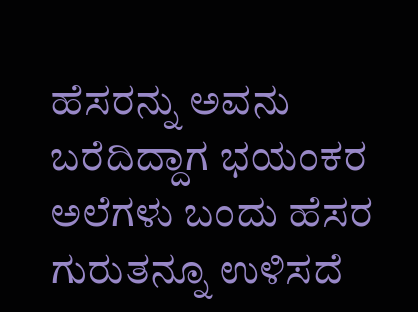ಹೆಸರನ್ನು ಅವನು ಬರೆದಿದ್ದಾಗ ಭಯಂಕರ ಅಲೆಗಳು ಬಂದು ಹೆಸರ ಗುರುತನ್ನೂ ಉಳಿಸದೆ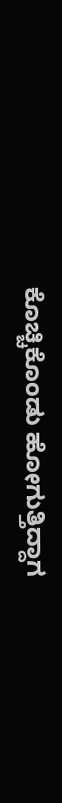ಕೊಚ್ಚಿಕೊಂಡು ಹೋಗುತ್ತಿದ್ದಾಗ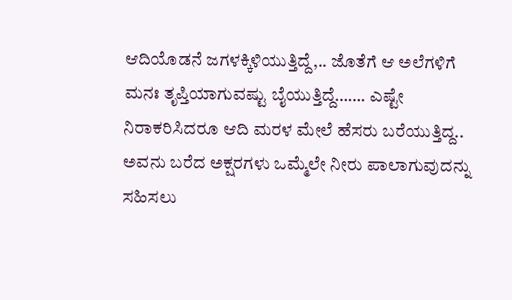ಆದಿಯೊಡನೆ ಜಗಳಕ್ಕಿಳಿಯುತ್ತಿದ್ದೆ,.. ಜೊತೆಗೆ ಆ ಅಲೆಗಳಿಗೆ ಮನಃ ತೃಪ್ತಿಯಾಗುವಷ್ಟು ಬೈಯುತ್ತಿದ್ದೆ……. ಎಷ್ಟೇ ನಿರಾಕರಿಸಿದರೂ ಆದಿ ಮರಳ ಮೇಲೆ ಹೆಸರು ಬರೆಯುತ್ತಿದ್ದ.. ಅವನು ಬರೆದ ಅಕ್ಷರಗಳು ಒಮ್ಮೆಲೇ ನೀರು ಪಾಲಾಗುವುದನ್ನು ಸಹಿಸಲು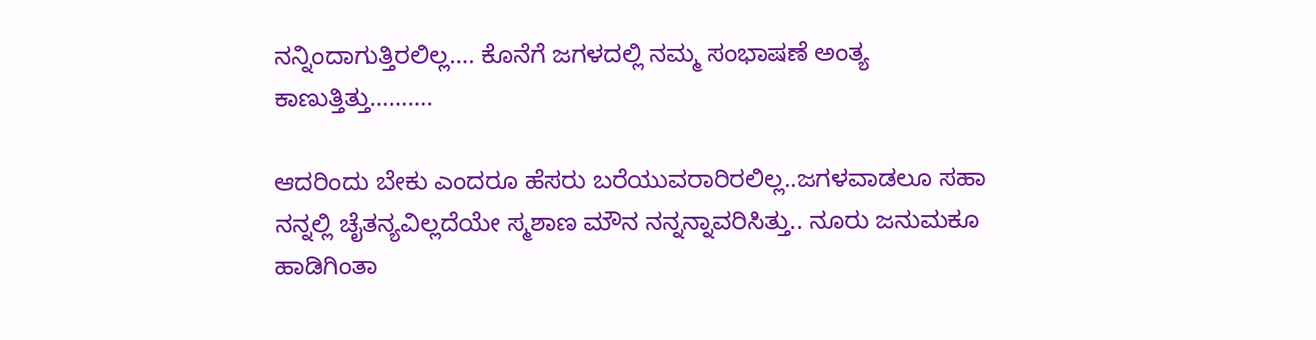ನನ್ನಿಂದಾಗುತ್ತಿರಲಿಲ್ಲ…. ಕೊನೆಗೆ ಜಗಳದಲ್ಲಿ ನಮ್ಮ ಸಂಭಾಷಣೆ ಅಂತ್ಯ ಕಾಣುತ್ತಿತ್ತು……….

ಆದರಿಂದು ಬೇಕು ಎಂದರೂ ಹೆಸರು ಬರೆಯುವರಾರಿರಲಿಲ್ಲ..ಜಗಳವಾಡಲೂ ಸಹಾ ನನ್ನಲ್ಲಿ ಚೈತನ್ಯವಿಲ್ಲದೆಯೇ ಸ್ಮಶಾಣ ಮೌನ ನನ್ನನ್ನಾವರಿಸಿತ್ತು.. ನೂರು ಜನುಮಕೂ ಹಾಡಿಗಿಂತಾ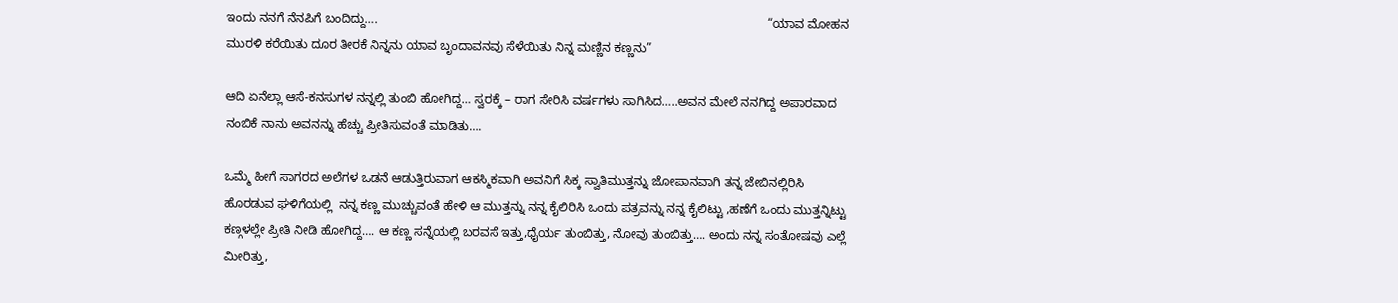ಇಂದು ನನಗೆ ನೆನಪಿಗೆ ಬಂದಿದ್ದು….                                                                                                                 “ಯಾವ ಮೋಹನ ಮುರಳಿ ಕರೆಯಿತು ದೂರ ತೀರಕೆ ನಿನ್ನನು ಯಾವ ಬೃಂದಾವನವು ಸೆಳೆಯಿತು ನಿನ್ನ ಮಣ್ಣಿನ ಕಣ್ಣನು”

ಆದಿ ಏನೆಲ್ಲಾ ಆಸೆ-ಕನಸುಗಳ ನನ್ನಲ್ಲಿ ತುಂಬಿ ಹೋಗಿದ್ದ… ಸ್ವರಕ್ಕೆ – ರಾಗ ಸೇರಿಸಿ ವರ್ಷಗಳು ಸಾಗಿಸಿದ…..ಅವನ ಮೇಲೆ ನನಗಿದ್ದ ಅಪಾರವಾದ ನಂಬಿಕೆ ನಾನು ಅವನನ್ನು ಹೆಚ್ಚು ಪ್ರೀತಿಸುವಂತೆ ಮಾಡಿತು….

ಒಮ್ಮೆ ಹೀಗೆ ಸಾಗರದ ಅಲೆಗಳ ಒಡನೆ ಆಡುತ್ತಿರುವಾಗ ಆಕಸ್ಮಿಕವಾಗಿ ಅವನಿಗೆ ಸಿಕ್ಕ ಸ್ವಾತಿಮುತ್ತನ್ನು ಜೋಪಾನವಾಗಿ ತನ್ನ ಜೇಬಿನಲ್ಲಿರಿಸಿ ಹೊರಡುವ ಘಳಿಗೆಯಲ್ಲಿ  ನನ್ನ ಕಣ್ಣ ಮುಚ್ಚುವಂತೆ ಹೇಳಿ ಆ ಮುತ್ತನ್ನು ನನ್ನ ಕೈಲಿರಿಸಿ ಒಂದು ಪತ್ರವನ್ನು ನನ್ನ ಕೈಲಿಟ್ಟು ,ಹಣೆಗೆ ಒಂದು ಮುತ್ತನ್ನಿಟ್ಟು ಕಣ್ಗಳಲ್ಲೇ ಪ್ರೀತಿ ನೀಡಿ ಹೋಗಿದ್ದ…. ಆ ಕಣ್ಣ ಸನ್ನೆಯಲ್ಲಿ ಬರವಸೆ ಇತ್ತು,ಧೈರ್ಯ ತುಂಬಿತ್ತು, ನೋವು ತುಂಬಿತ್ತು…. ಅಂದು ನನ್ನ ಸಂತೋಷವು ಎಲ್ಲೆ ಮೀರಿತ್ತು,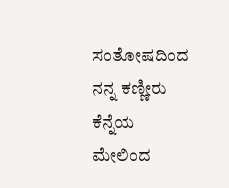ಸಂತೋಷದಿಂದ ನನ್ನ ಕಣ್ಣೀರು ಕೆನ್ನೆಯ ಮೇಲಿಂದ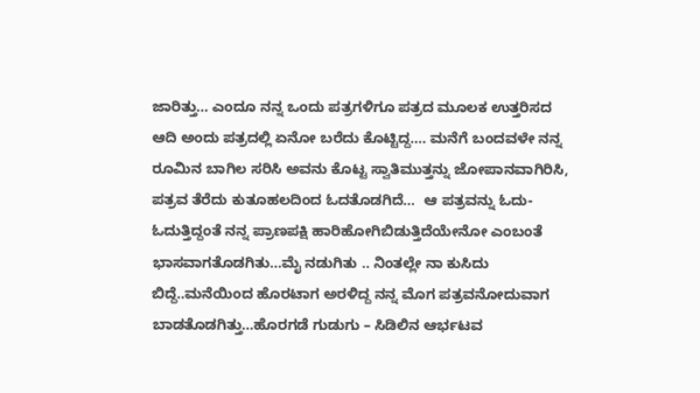ಜಾರಿತ್ತು… ಎಂದೂ ನನ್ನ ಒಂದು ಪತ್ರಗಳಿಗೂ ಪತ್ರದ ಮೂಲಕ ಉತ್ತರಿಸದ ಆದಿ ಅಂದು ಪತ್ರದಲ್ಲಿ ಏನೋ ಬರೆದು ಕೊಟ್ಟಿದ್ದ…. ಮನೆಗೆ ಬಂದವಳೇ ನನ್ನ ರೂಮಿನ ಬಾಗಿಲ ಸರಿಸಿ ಅವನು ಕೊಟ್ಟ ಸ್ವಾತಿಮುತ್ತನ್ನು ಜೋಪಾನವಾಗಿರಿಸಿ, ಪತ್ರವ ತೆರೆದು ಕುತೂಹಲದಿಂದ ಓದತೊಡಗಿದೆ…  ಆ ಪತ್ರವನ್ನು ಓದು-ಓದುತ್ತಿದ್ದಂತೆ ನನ್ನ ಪ್ರಾಣಪಕ್ಷಿ ಹಾರಿಹೋಗಿಬಿಡುತ್ತಿದೆಯೇನೋ ಎಂಬಂತೆ ಭಾಸವಾಗತೊಡಗಿತು…ಮೈ ನಡುಗಿತು .. ನಿಂತಲ್ಲೇ ನಾ ಕುಸಿದು ಬಿದ್ದೆ..ಮನೆಯಿಂದ ಹೊರಟಾಗ ಅರಳಿದ್ದ ನನ್ನ ಮೊಗ ಪತ್ರವನೋದುವಾಗ ಬಾಡತೊಡಗಿತ್ತು…ಹೊರಗಡೆ ಗುಡುಗು – ಸಿಡಿಲಿನ ಆರ್ಭಟವ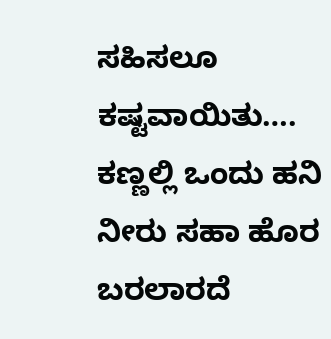ಸಹಿಸಲೂ ಕಷ್ಟವಾಯಿತು…. ಕಣ್ಣಲ್ಲಿ ಒಂದು ಹನಿ ನೀರು ಸಹಾ ಹೊರ ಬರಲಾರದೆ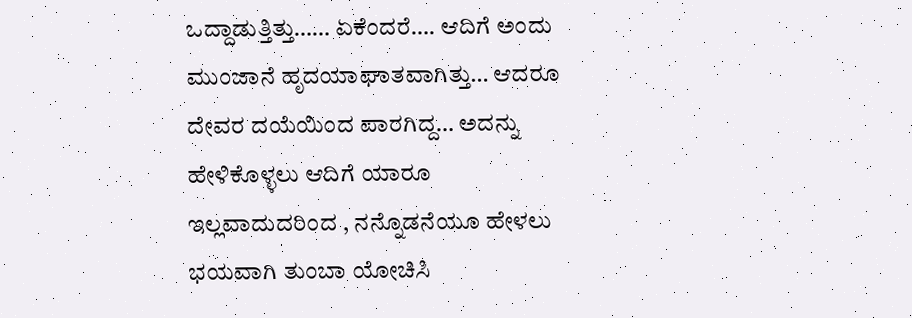ಒದ್ದಾಡುತ್ತಿತ್ತು…… ಏಕೆಂದರೆ…. ಆದಿಗೆ ಅಂದು ಮುಂಜಾನೆ ಹೃದಯಾಘಾತವಾಗಿತ್ತು… ಆದರೂ ದೇವರ ದಯೆಯಿಂದ ಪಾರಗಿದ್ದ… ಅದನ್ನು ಹೇಳಿಕೊಳ್ಳಲು ಆದಿಗೆ ಯಾರೂ ಇಲ್ಲವಾದುದರಿಂದ , ನನ್ನೊಡನೆಯೂ ಹೇಳಲು ಭಯವಾಗಿ ತುಂಬಾ ಯೋಚಿಸಿ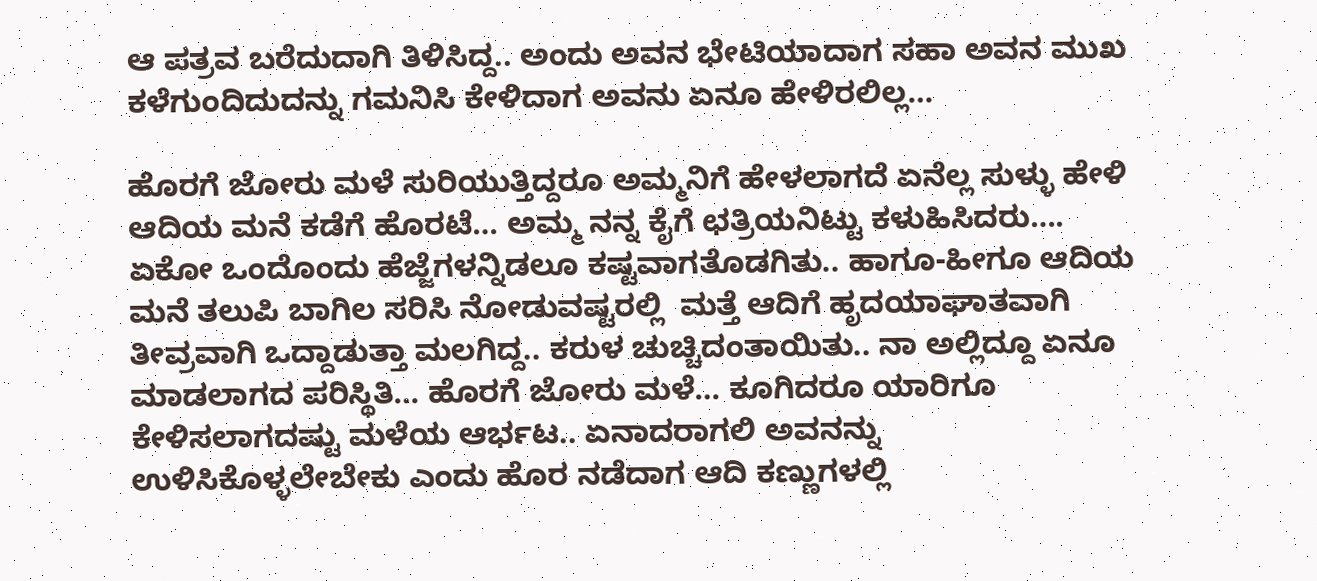ಆ ಪತ್ರವ ಬರೆದುದಾಗಿ ತಿಳಿಸಿದ್ದ.. ಅಂದು ಅವನ ಭೇಟಿಯಾದಾಗ ಸಹಾ ಅವನ ಮುಖ ಕಳೆಗುಂದಿದುದನ್ನು ಗಮನಿಸಿ ಕೇಳಿದಾಗ ಅವನು ಏನೂ ಹೇಳಿರಲಿಲ್ಲ…

ಹೊರಗೆ ಜೋರು ಮಳೆ ಸುರಿಯುತ್ತಿದ್ದರೂ ಅಮ್ಮನಿಗೆ ಹೇಳಲಾಗದೆ ಏನೆಲ್ಲ ಸುಳ್ಳು ಹೇಳಿ ಆದಿಯ ಮನೆ ಕಡೆಗೆ ಹೊರಟೆ… ಅಮ್ಮ ನನ್ನ ಕೈಗೆ ಛತ್ರಿಯನಿಟ್ಟು ಕಳುಹಿಸಿದರು…. ಏಕೋ ಒಂದೊಂದು ಹೆಜ್ಜೆಗಳನ್ನಿಡಲೂ ಕಷ್ಟವಾಗತೊಡಗಿತು.. ಹಾಗೂ-ಹೀಗೂ ಆದಿಯ ಮನೆ ತಲುಪಿ ಬಾಗಿಲ ಸರಿಸಿ ನೋಡುವಷ್ಟರಲ್ಲಿ  ಮತ್ತೆ ಆದಿಗೆ ಹೃದಯಾಘಾತವಾಗಿ ತೀವ್ರವಾಗಿ ಒದ್ದಾಡುತ್ತಾ ಮಲಗಿದ್ದ.. ಕರುಳ ಚುಚ್ಚಿದಂತಾಯಿತು.. ನಾ ಅಲ್ಲಿದ್ದೂ ಏನೂ ಮಾಡಲಾಗದ ಪರಿಸ್ಥಿತಿ… ಹೊರಗೆ ಜೋರು ಮಳೆ… ಕೂಗಿದರೂ ಯಾರಿಗೂ ಕೇಳಿಸಲಾಗದಷ್ಟು ಮಳೆಯ ಆರ್ಭಟ.. ಏನಾದರಾಗಲಿ ಅವನನ್ನು ಉಳಿಸಿಕೊಳ್ಳಲೇಬೇಕು ಎಂದು ಹೊರ ನಡೆದಾಗ ಆದಿ ಕಣ್ಣುಗಳಲ್ಲಿ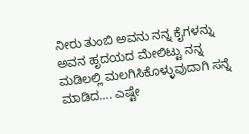ನೀರು ತುಂಬಿ ಅವನು ನನ್ನ ಕೈಗಳನ್ನು ಅವನ ಹೃದಯದ ಮೇಲಿಟ್ಟು ನನ್ನ ಮಡಿಲಲ್ಲಿ ಮಲಗಿಸಿಕೊಳ್ಳುವುದಾಗಿ ಸನ್ನೆ ಮಾಡಿದ…. ಎಷ್ಟೇ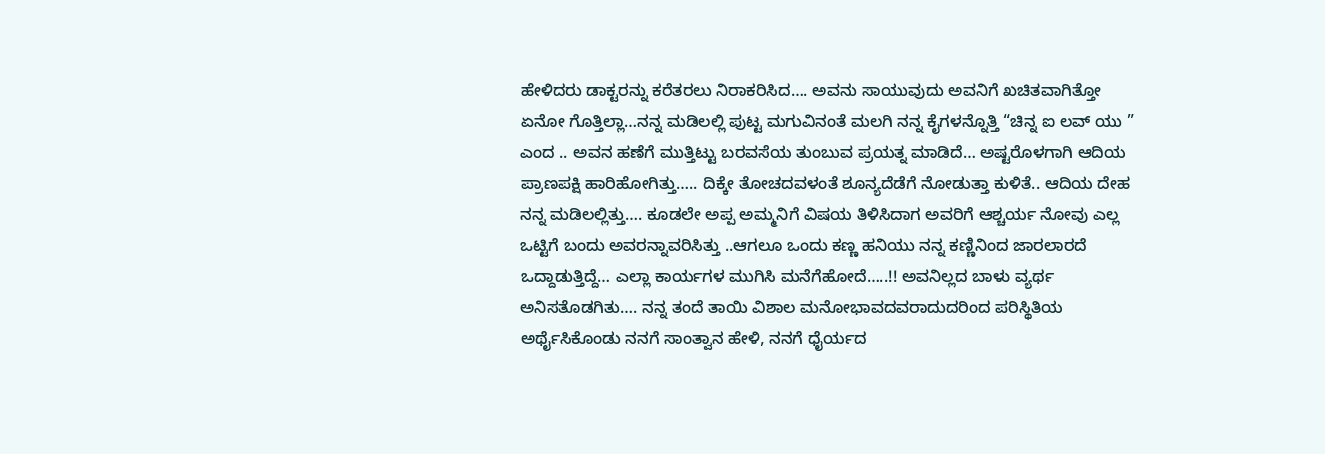ಹೇಳಿದರು ಡಾಕ್ಟರನ್ನು ಕರೆತರಲು ನಿರಾಕರಿಸಿದ…. ಅವನು ಸಾಯುವುದು ಅವನಿಗೆ ಖಚಿತವಾಗಿತ್ತೋ ಏನೋ ಗೊತ್ತಿಲ್ಲಾ…ನನ್ನ ಮಡಿಲಲ್ಲಿ ಪುಟ್ಟ ಮಗುವಿನಂತೆ ಮಲಗಿ ನನ್ನ ಕೈಗಳನ್ನೊತ್ತಿ “ಚಿನ್ನ ಐ ಲವ್ ಯು ” ಎಂದ .. ಅವನ ಹಣೆಗೆ ಮುತ್ತಿಟ್ಟು ಬರವಸೆಯ ತುಂಬುವ ಪ್ರಯತ್ನ ಮಾಡಿದೆ… ಅಷ್ಟರೊಳಗಾಗಿ ಆದಿಯ ಪ್ರಾಣಪಕ್ಷಿ ಹಾರಿಹೋಗಿತ್ತು….. ದಿಕ್ಕೇ ತೋಚದವಳಂತೆ ಶೂನ್ಯದೆಡೆಗೆ ನೋಡುತ್ತಾ ಕುಳಿತೆ.. ಆದಿಯ ದೇಹ ನನ್ನ ಮಡಿಲಲ್ಲಿತ್ತು…. ಕೂಡಲೇ ಅಪ್ಪ ಅಮ್ಮನಿಗೆ ವಿಷಯ ತಿಳಿಸಿದಾಗ ಅವರಿಗೆ ಆಶ್ಚರ್ಯ ನೋವು ಎಲ್ಲ ಒಟ್ಟಿಗೆ ಬಂದು ಅವರನ್ನಾವರಿಸಿತ್ತು ..ಆಗಲೂ ಒಂದು ಕಣ್ಣ ಹನಿಯು ನನ್ನ ಕಣ್ಣಿನಿಂದ ಜಾರಲಾರದೆ ಒದ್ದಾಡುತ್ತಿದ್ದೆ… ಎಲ್ಲಾ ಕಾರ್ಯಗಳ ಮುಗಿಸಿ ಮನೆಗೆಹೋದೆ…..!! ಅವನಿಲ್ಲದ ಬಾಳು ವ್ಯರ್ಥ ಅನಿಸತೊಡಗಿತು…. ನನ್ನ ತಂದೆ ತಾಯಿ ವಿಶಾಲ ಮನೋಭಾವದವರಾದುದರಿಂದ ಪರಿಸ್ಥಿತಿಯ ಅರ್ಥೈಸಿಕೊಂಡು ನನಗೆ ಸಾಂತ್ವಾನ ಹೇಳಿ, ನನಗೆ ಧೈರ್ಯದ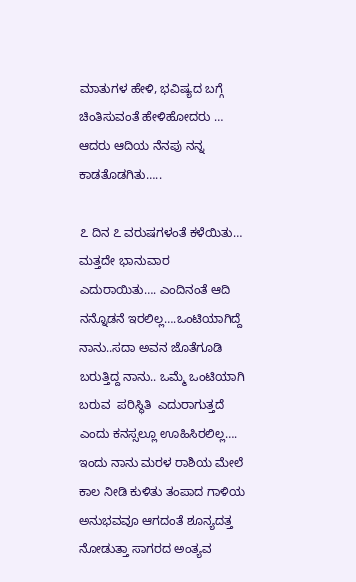ಮಾತುಗಳ ಹೇಳಿ, ಭವಿಷ್ಯದ ಬಗ್ಗೆ ಚಿಂತಿಸುವಂತೆ ಹೇಳಿಹೋದರು … ಆದರು ಆದಿಯ ನೆನಪು ನನ್ನ ಕಾಡತೊಡಗಿತು…..

೭ ದಿನ ೭ ವರುಷಗಳಂತೆ ಕಳೆಯಿತು… ಮತ್ತದೇ ಭಾನುವಾರ ಎದುರಾಯಿತು…. ಎಂದಿನಂತೆ ಆದಿ ನನ್ನೊಡನೆ ಇರಲಿಲ್ಲ….ಒಂಟಿಯಾಗಿದ್ದೆ ನಾನು..ಸದಾ ಅವನ ಜೊತೆಗೂಡಿ ಬರುತ್ತಿದ್ದ ನಾನು.. ಒಮ್ಮೆ ಒಂಟಿಯಾಗಿ ಬರುವ  ಪರಿಸ್ಥಿತಿ  ಎದುರಾಗುತ್ತದೆ ಎಂದು ಕನಸ್ಸಲ್ಲೂ ಊಹಿಸಿರಲಿಲ್ಲ….
ಇಂದು ನಾನು ಮರಳ ರಾಶಿಯ ಮೇಲೆ ಕಾಲ ನೀಡಿ ಕುಳಿತು ತಂಪಾದ ಗಾಳಿಯ ಅನುಭವವೂ ಆಗದಂತೆ ಶೂನ್ಯದತ್ತ ನೋಡುತ್ತಾ ಸಾಗರದ ಅಂತ್ಯವ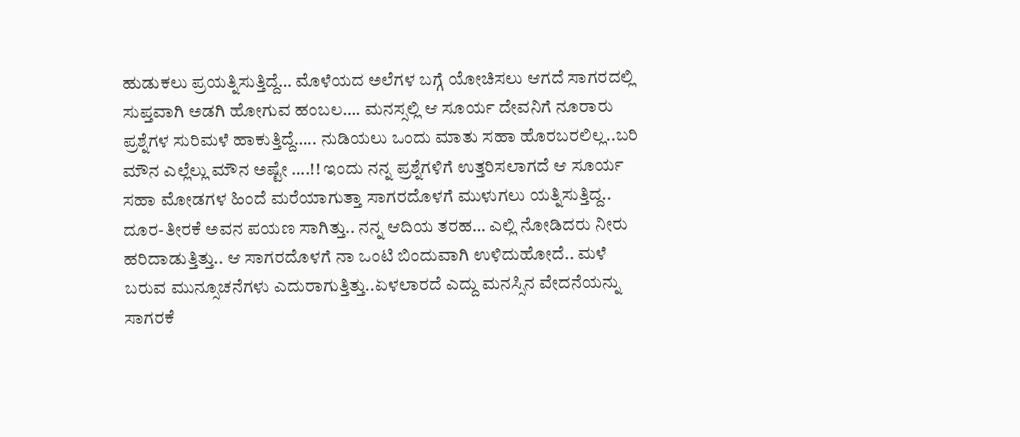ಹುಡುಕಲು ಪ್ರಯತ್ನಿಸುತ್ತಿದ್ದೆ… ಮೊಳೆಯದ ಅಲೆಗಳ ಬಗ್ಗೆ ಯೋಚಿಸಲು ಆಗದೆ ಸಾಗರದಲ್ಲಿ ಸುಪ್ತವಾಗಿ ಅಡಗಿ ಹೋಗುವ ಹಂಬಲ…. ಮನಸ್ಸಲ್ಲಿ ಆ ಸೂರ್ಯ ದೇವನಿಗೆ ನೂರಾರು ಪ್ರಶ್ನೆಗಳ ಸುರಿಮಳೆ ಹಾಕುತ್ತಿದ್ದೆ….. ನುಡಿಯಲು ಒಂದು ಮಾತು ಸಹಾ ಹೊರಬರಲಿಲ್ಲ..ಬರಿ ಮೌನ ಎಲ್ಲೆಲ್ಲು ಮೌನ ಅಷ್ಟೇ ….!! ಇಂದು ನನ್ನ ಪ್ರಶ್ನೆಗಳಿಗೆ ಉತ್ತರಿಸಲಾಗದೆ ಆ ಸೂರ್ಯ ಸಹಾ ಮೋಡಗಳ ಹಿಂದೆ ಮರೆಯಾಗುತ್ತಾ ಸಾಗರದೊಳಗೆ ಮುಳುಗಲು ಯತ್ನಿಸುತ್ತಿದ್ದ.. ದೂರ-ತೀರಕೆ ಅವನ ಪಯಣ ಸಾಗಿತ್ತು.. ನನ್ನ ಆದಿಯ ತರಹ… ಎಲ್ಲಿ ನೋಡಿದರು ನೀರು ಹರಿದಾಡುತ್ತಿತ್ತು.. ಆ ಸಾಗರದೊಳಗೆ ನಾ ಒಂಟಿ ಬಿಂದುವಾಗಿ ಉಳಿದುಹೋದೆ.. ಮಳೆ ಬರುವ ಮುನ್ಸೂಚನೆಗಳು ಎದುರಾಗುತ್ತಿತ್ತು..ಏಳಲಾರದೆ ಎದ್ದು ಮನಸ್ಸಿನ ವೇದನೆಯನ್ನು ಸಾಗರಕೆ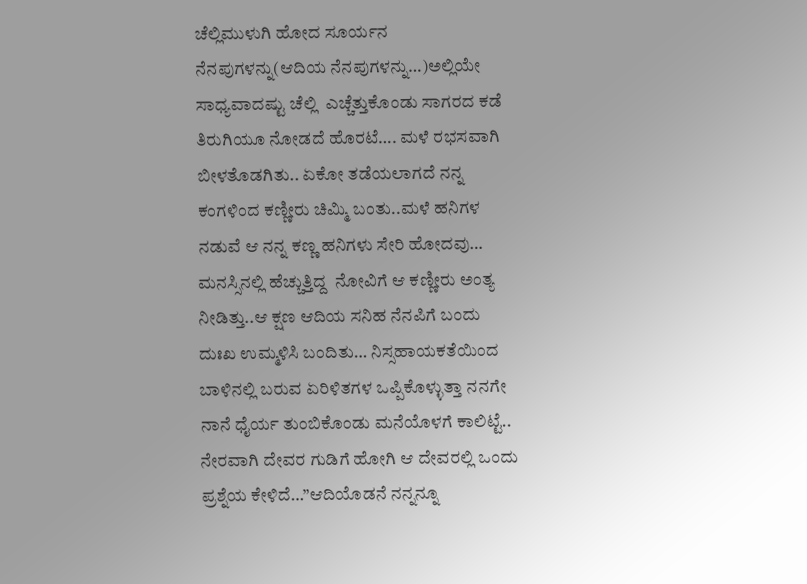ಚೆಲ್ಲಿಮುಳುಗಿ ಹೋದ ಸೂರ್ಯನ ನೆನಪುಗಳನ್ನು(ಆದಿಯ ನೆನಪುಗಳನ್ನು…)ಅಲ್ಲಿಯೇ ಸಾಧ್ಯವಾದಷ್ಟು ಚೆಲ್ಲಿ  ಎಚ್ಚೆತ್ತುಕೊಂಡು ಸಾಗರದ ಕಡೆ ತಿರುಗಿಯೂ ನೋಡದೆ ಹೊರಟೆ…. ಮಳೆ ರಭಸವಾಗಿ ಬೀಳತೊಡಗಿತು.. ಏಕೋ ತಡೆಯಲಾಗದೆ ನನ್ನ ಕಂಗಳಿಂದ ಕಣ್ಣೀರು ಚಿಮ್ಮಿ ಬಂತು..ಮಳೆ ಹನಿಗಳ ನಡುವೆ ಆ ನನ್ನ ಕಣ್ಣ ಹನಿಗಳು ಸೇರಿ ಹೋದವು… ಮನಸ್ಸಿನಲ್ಲಿ ಹೆಚ್ಚುತ್ತಿದ್ದ  ನೋವಿಗೆ ಆ ಕಣ್ಣೀರು ಅಂತ್ಯ ನೀಡಿತ್ತು..ಆ ಕ್ಷಣ ಆದಿಯ ಸನಿಹ ನೆನಪಿಗೆ ಬಂದು ದುಃಖ ಉಮ್ಮಳಿಸಿ ಬಂದಿತು… ನಿಸ್ಸಹಾಯಕತೆಯಿಂದ ಬಾಳಿನಲ್ಲಿ ಬರುವ ಏರಿಳಿತಗಳ ಒಪ್ಪಿಕೊಳ್ಳುತ್ತಾ ನನಗೇ ನಾನೆ ಧೈರ್ಯ ತುಂಬಿಕೊಂಡು ಮನೆಯೊಳಗೆ ಕಾಲಿಟ್ಟೆ.. ನೇರವಾಗಿ ದೇವರ ಗುಡಿಗೆ ಹೋಗಿ ಆ ದೇವರಲ್ಲಿ ಒಂದು ಪ್ರಶ್ನೆಯ ಕೇಳಿದೆ…”ಆದಿಯೊಡನೆ ನನ್ನನ್ನೂ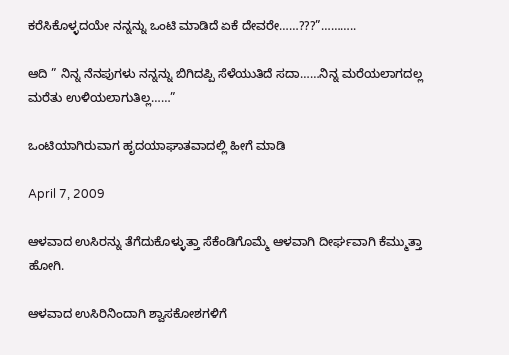ಕರೆಸಿಕೊಳ್ಳದಯೇ ನನ್ನನ್ನು ಒಂಟಿ ಮಾಡಿದೆ ಏಕೆ ದೇವರೇ……???”………..

ಆದಿ ” ನಿನ್ನ ನೆನಪುಗಳು ನನ್ನನ್ನು ಬಿಗಿದಪ್ಪಿ ಸೆಳೆಯುತಿದೆ ಸದಾ……ನಿನ್ನ ಮರೆಯಲಾಗದಲ್ಲ ಮರೆತು ಉಳಿಯಲಾಗುತಿಲ್ಲ……”

ಒಂಟಿಯಾಗಿರುವಾಗ ಹೃದಯಾಘಾತವಾದಲ್ಲಿ ಹೀಗೆ ಮಾಡಿ

April 7, 2009

ಆಳವಾದ ಉಸಿರನ್ನು ತೆಗೆದುಕೊಳ್ಳುತ್ತಾ ಸೆಕೆಂಡಿಗೊಮ್ಮೆ ಆಳವಾಗಿ ದೀರ್ಘವಾಗಿ ಕೆಮ್ಮುತ್ತಾ ಹೋಗಿ.

ಆಳವಾದ ಉಸಿರಿನಿಂದಾಗಿ ಶ್ವಾಸಕೋಶಗಳಿಗೆ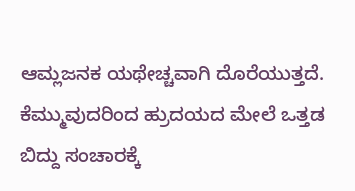ಆಮ್ಲಜನಕ ಯಥೇಚ್ಚವಾಗಿ ದೊರೆಯುತ್ತದೆ. ಕೆಮ್ಮುವುದರಿಂದ ಹ್ರುದಯದ ಮೇಲೆ ಒತ್ತಡ ಬಿದ್ದು ಸಂಚಾರಕ್ಕೆ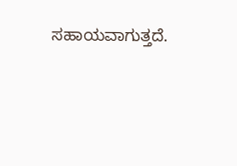ಸಹಾಯವಾಗುತ್ತದೆ.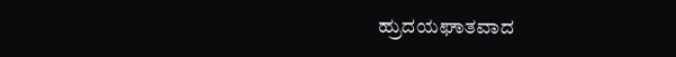ಹ್ರುದಯಘಾತವಾದ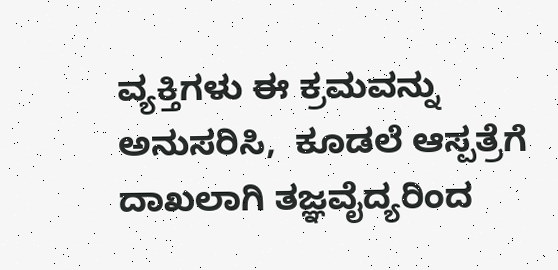ವ್ಯಕ್ತಿಗಳು ಈ ಕ್ರಮವನ್ನು ಅನುಸರಿಸಿ,  ಕೂಡಲೆ ಆಸ್ಪತ್ರೆಗೆ ದಾಖಲಾಗಿ ತಜ್ಞವೈದ್ಯರಿಂದ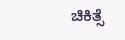ಚಿಕಿತ್ಸೆ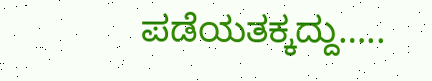ಪಡೆಯತಕ್ಕದ್ದು…..